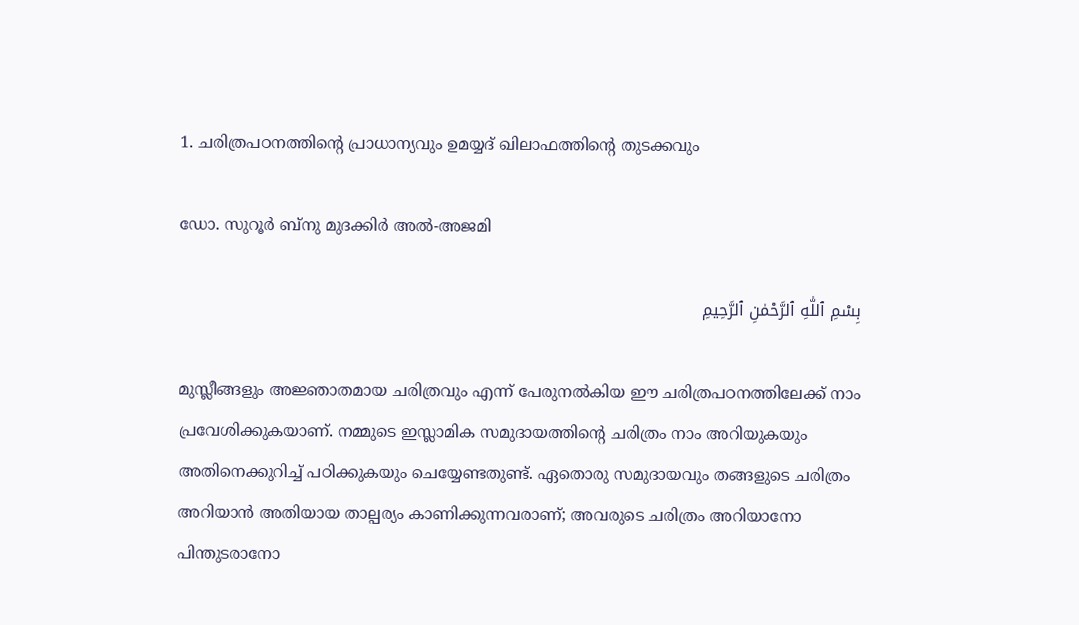1. ചരിത്രപഠനത്തിന്റെ പ്രാധാന്യവും ഉമയ്യദ് ഖിലാഫത്തിന്റെ തുടക്കവും

ഡോ. സുറൂർ ബ്നു മുദക്കിർ അൽ-അജമി

بِسْمِ ٱللّٰهِ ٱلرَّحْمٰنِ ٱلرَّحِيمِ

മുസ്ലീങ്ങളും അജ്ഞാതമായ ചരിത്രവും എന്ന് പേരുനൽകിയ ഈ ചരിത്രപഠനത്തിലേക്ക് നാം പ്രവേശിക്കുകയാണ്. നമ്മുടെ ഇസ്ലാമിക സമുദായത്തിന്റെ ചരിത്രം നാം അറിയുകയും അതിനെക്കുറിച്ച് പഠിക്കുകയും ചെയ്യേണ്ടതുണ്ട്. ഏതൊരു സമുദായവും തങ്ങളുടെ ചരിത്രം അറിയാൻ അതിയായ താല്പര്യം കാണിക്കുന്നവരാണ്; അവരുടെ ചരിത്രം അറിയാനോ പിന്തുടരാനോ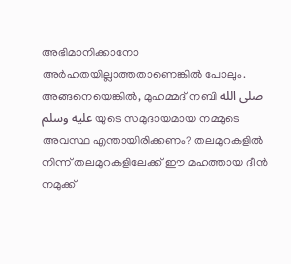അഭിമാനിക്കാനോ അർഹതയില്ലാത്തതാണെങ്കിൽ പോലും. അങ്ങനെയെങ്കിൽ, മുഹമ്മദ് നബി صلى الله عليه وسلم യുടെ സമുദായമായ നമ്മുടെ അവസ്ഥ എന്തായിരിക്കണം? തലമുറകളിൽ നിന്ന് തലമുറകളിലേക്ക് ഈ മഹത്തായ ദീൻ നമുക്ക്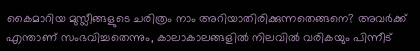കൈമാറിയ മുസ്ലീങ്ങളുടെ ചരിത്രം നാം അറിയാതിരിക്കുന്നതെങ്ങനെ? അവർക്ക് എന്താണ് സംഭവിച്ചതെന്നും, കാലാകാലങ്ങളിൽ നിലവിൽ വരികയും പിന്നീട്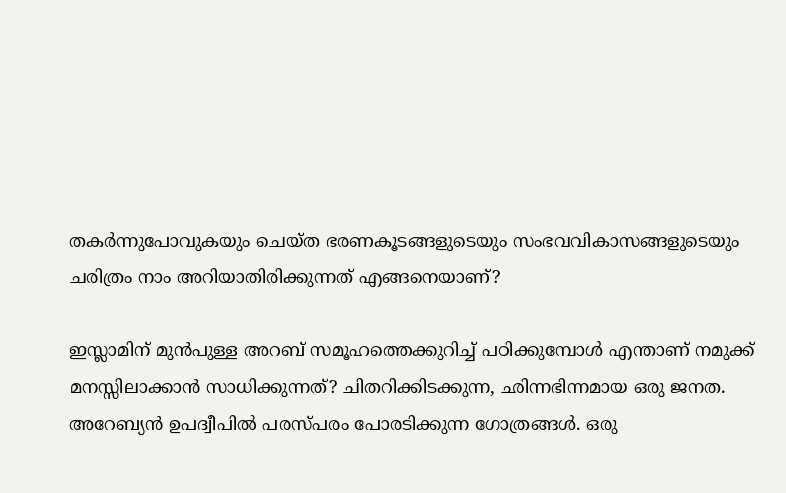തകർന്നുപോവുകയും ചെയ്ത ഭരണകൂടങ്ങളുടെയും സംഭവവികാസങ്ങളുടെയും ചരിത്രം നാം അറിയാതിരിക്കുന്നത് എങ്ങനെയാണ്?

ഇസ്ലാമിന് മുൻപുള്ള അറബ് സമൂഹത്തെക്കുറിച്ച് പഠിക്കുമ്പോൾ എന്താണ് നമുക്ക് മനസ്സിലാക്കാൻ സാധിക്കുന്നത്? ചിതറിക്കിടക്കുന്ന, ഛിന്നഭിന്നമായ ഒരു ജനത. അറേബ്യൻ ഉപദ്വീപിൽ പരസ്പരം പോരടിക്കുന്ന ഗോത്രങ്ങൾ. ഒരു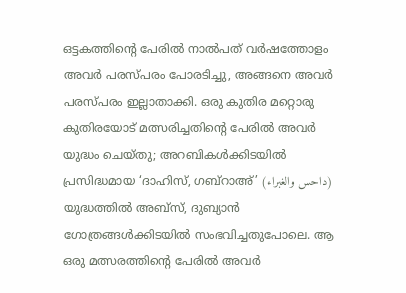ഒട്ടകത്തിന്റെ പേരിൽ നാൽപത് വർഷത്തോളം അവർ പരസ്പരം പോരടിച്ചു, അങ്ങനെ അവർ പരസ്പരം ഇല്ലാതാക്കി. ഒരു കുതിര മറ്റൊരു കുതിരയോട് മത്സരിച്ചതിന്റെ പേരിൽ അവർ യുദ്ധം ചെയ്തു; അറബികൾക്കിടയിൽ പ്രസിദ്ധമായ ‘ദാഹിസ്, ഗബ്റാഅ്’ (داحس والغبراء) യുദ്ധത്തിൽ അബ്സ്, ദുബ്യാൻ ഗോത്രങ്ങൾക്കിടയിൽ സംഭവിച്ചതുപോലെ. ആ ഒരു മത്സരത്തിന്റെ പേരിൽ അവർ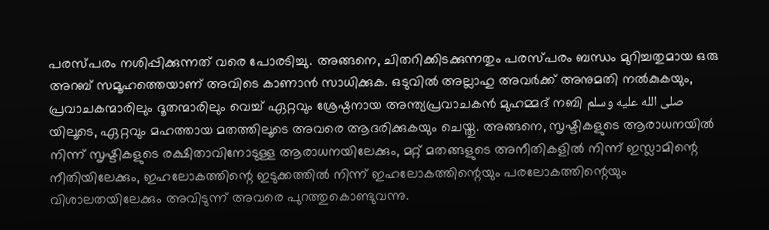പരസ്പരം നശിപ്പിക്കുന്നത് വരെ പോരടിച്ചു. അങ്ങനെ, ചിതറിക്കിടക്കുന്നതും പരസ്പരം ബന്ധം മുറിച്ചതുമായ ഒരു അറബ് സമൂഹത്തെയാണ് അവിടെ കാണാൻ സാധിക്കുക. ഒടുവിൽ അല്ലാഹു അവർക്ക് അനുമതി നൽകുകയും, പ്രവാചകന്മാരിലും ദൂതന്മാരിലും വെച്ച് ഏറ്റവും ശ്രേഷ്ഠനായ അന്ത്യപ്രവാചകൻ മുഹമ്മദ് നബി صلى الله عليه وسلم യിലൂടെ, ഏറ്റവും മഹത്തായ മതത്തിലൂടെ അവരെ ആദരിക്കുകയും ചെയ്തു. അങ്ങനെ, സൃഷ്ടികളുടെ ആരാധനയിൽ നിന്ന് സൃഷ്ടികളുടെ രക്ഷിതാവിനോടുള്ള ആരാധനയിലേക്കും, മറ്റ് മതങ്ങളുടെ അനീതികളിൽ നിന്ന് ഇസ്ലാമിന്റെ നീതിയിലേക്കും, ഇഹലോകത്തിന്റെ ഇടുക്കത്തിൽ നിന്ന് ഇഹലോകത്തിന്റെയും പരലോകത്തിന്റെയും വിശാലതയിലേക്കും അവിടുന്ന് അവരെ പുറത്തുകൊണ്ടുവന്നു.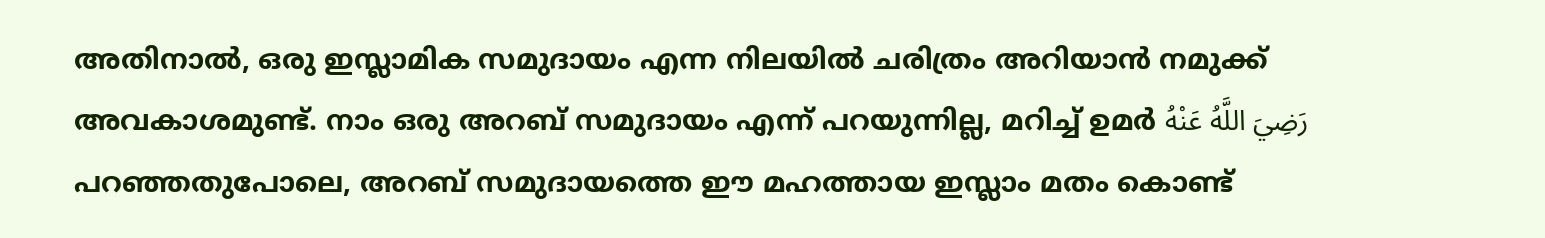അതിനാൽ, ഒരു ഇസ്ലാമിക സമുദായം എന്ന നിലയിൽ ചരിത്രം അറിയാൻ നമുക്ക് അവകാശമുണ്ട്. നാം ഒരു അറബ് സമുദായം എന്ന് പറയുന്നില്ല, മറിച്ച് ഉമർ رَضِيَ اللَّهُ عَنْهُ പറഞ്ഞതുപോലെ, അറബ് സമുദായത്തെ ഈ മഹത്തായ ഇസ്ലാം മതം കൊണ്ട്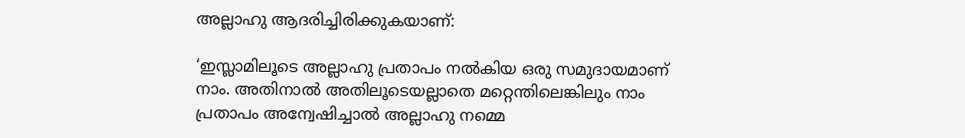അല്ലാഹു ആദരിച്ചിരിക്കുകയാണ്:

‘ഇസ്ലാമിലൂടെ അല്ലാഹു പ്രതാപം നൽകിയ ഒരു സമുദായമാണ് നാം. അതിനാൽ അതിലൂടെയല്ലാതെ മറ്റെന്തിലെങ്കിലും നാം പ്രതാപം അന്വേഷിച്ചാൽ അല്ലാഹു നമ്മെ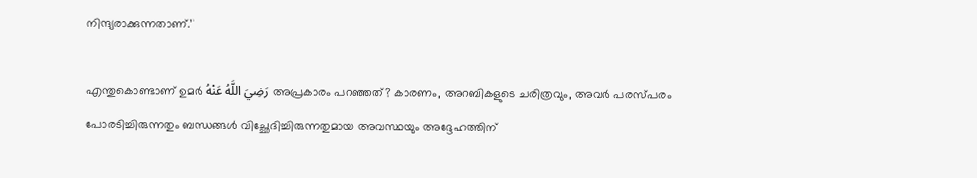നിന്ദ്യരാക്കുന്നതാണ്.’¹

എന്തുകൊണ്ടാണ് ഉമർ رَضِيَ اللَّهُ عَنْهُ അപ്രകാരം പറഞ്ഞത്? കാരണം, അറബികളുടെ ചരിത്രവും, അവർ പരസ്പരം പോരടിച്ചിരുന്നതും ബന്ധങ്ങൾ വിച്ഛേദിച്ചിരുന്നതുമായ അവസ്ഥയും അദ്ദേഹത്തിന്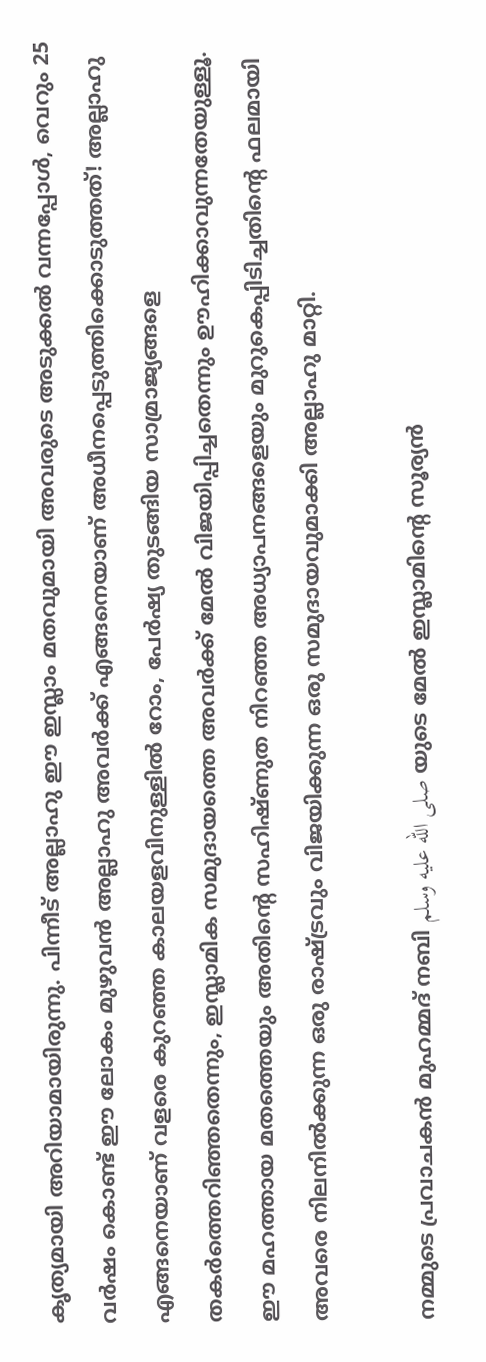കൃത്യമായി അറിയാമായിരുന്നു. പിന്നീട് അല്ലാഹു ഈ ഇസ്ലാം മതവുമായി അവരുടെ അടുക്കൽ വന്നപ്പോൾ, വെറും 25 വർഷം കൊണ്ട് ഈ ലോകം മുഴുവൻ അല്ലാഹു അവർക്ക് എങ്ങനെയാണ് അധീനപ്പെടുത്തിക്കൊടുത്തത്! അല്ലാഹു എങ്ങനെയാണ് വളരെ കുറഞ്ഞ കാലയളവിനുള്ളിൽ റോം, പേർഷ്യ തുടങ്ങിയ സാമ്രാജ്യങ്ങളെ തകർത്തെറിഞ്ഞതെന്നും, ഇസ്ലാമിക സമുദായത്തെ അവർക്ക് മേൽ വിജയിപ്പിച്ചതെന്നും ഊഹിക്കാവുന്നതേയുള്ളൂ. ഈ മഹത്തായ മതത്തെയും അതിന്റെ സഹിഷ്ണുത നിറഞ്ഞ അധ്യാപനങ്ങളെയും മുറുകെപ്പിടിച്ചതിന്റെ ഫലമായി അവരെ നിലനിൽക്കുന്ന ഒരു രാഷ്ട്രവും വിജയിക്കുന്ന ഒരു സമുദായവുമാക്കി അല്ലാഹു മാറ്റി.

നമ്മുടെ പ്രവാചകൻ മുഹമ്മദ് നബി صلى الله عليه وسلم യുടെ മേൽ ഇസ്ലാമിന്റെ സൂര്യൻ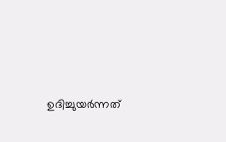ഉദിച്ചുയർന്നത്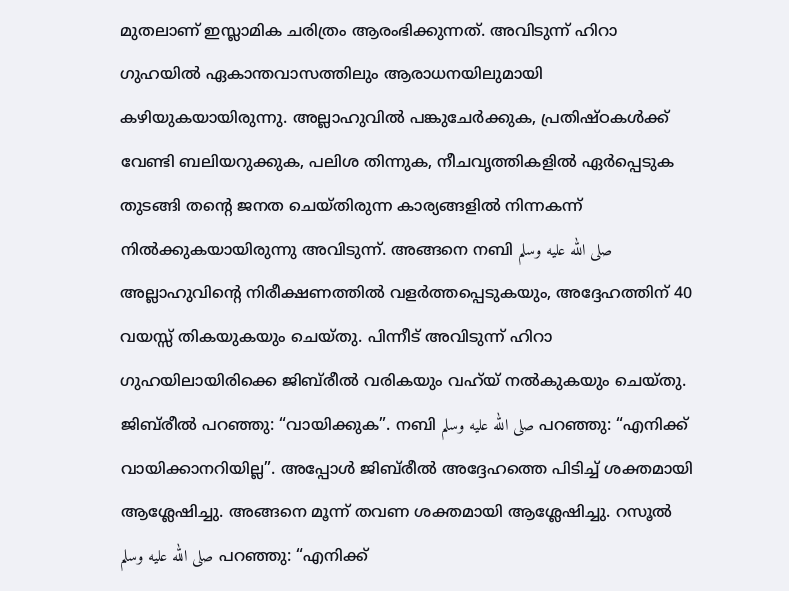മുതലാണ് ഇസ്ലാമിക ചരിത്രം ആരംഭിക്കുന്നത്. അവിടുന്ന് ഹിറാ ഗുഹയിൽ ഏകാന്തവാസത്തിലും ആരാധനയിലുമായി കഴിയുകയായിരുന്നു. അല്ലാഹുവിൽ പങ്കുചേർക്കുക, പ്രതിഷ്ഠകൾക്ക് വേണ്ടി ബലിയറുക്കുക, പലിശ തിന്നുക, നീചവൃത്തികളിൽ ഏർപ്പെടുക തുടങ്ങി തന്റെ ജനത ചെയ്തിരുന്ന കാര്യങ്ങളിൽ നിന്നകന്ന് നിൽക്കുകയായിരുന്നു അവിടുന്ന്. അങ്ങനെ നബി صلى الله عليه وسلم അല്ലാഹുവിന്റെ നിരീക്ഷണത്തിൽ വളർത്തപ്പെടുകയും, അദ്ദേഹത്തിന് 40 വയസ്സ് തികയുകയും ചെയ്തു. പിന്നീട് അവിടുന്ന് ഹിറാ ഗുഹയിലായിരിക്കെ ജിബ്‌രീൽ വരികയും വഹ്‌യ് നൽകുകയും ചെയ്തു. ജിബ്‌രീൽ പറഞ്ഞു: “വായിക്കുക”. നബി صلى الله عليه وسلم പറഞ്ഞു: “എനിക്ക് വായിക്കാനറിയില്ല”. അപ്പോൾ ജിബ്‌രീൽ അദ്ദേഹത്തെ പിടിച്ച് ശക്തമായി ആശ്ലേഷിച്ചു. അങ്ങനെ മൂന്ന് തവണ ശക്തമായി ആശ്ലേഷിച്ചു. റസൂൽ صلى الله عليه وسلم പറഞ്ഞു: “എനിക്ക്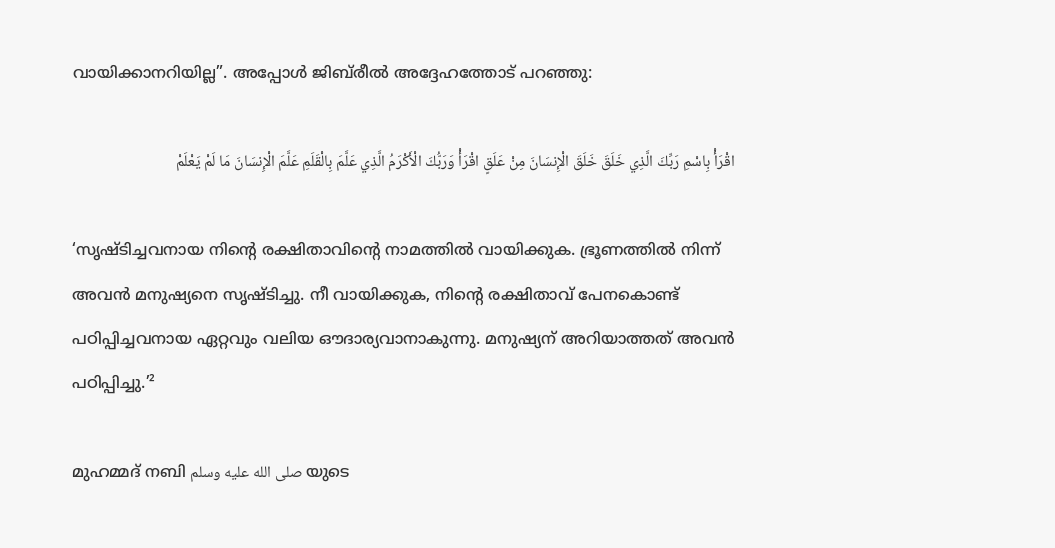വായിക്കാനറിയില്ല”. അപ്പോൾ ജിബ്‌രീൽ അദ്ദേഹത്തോട് പറഞ്ഞു:

اقْرَأْ بِاسْمِ رَبِّكَ الَّذِي خَلَقَ خَلَقَ الْإِنسَانَ مِنْ عَلَقٍ اقْرَأْ وَرَبُّكَ الْأَكْرَمُ الَّذِي عَلَّمَ بِالْقَلَمِ عَلَّمَ الْإِنسَانَ مَا لَمْ يَعْلَمْ

‘സൃഷ്ടിച്ചവനായ നിന്റെ രക്ഷിതാവിന്റെ നാമത്തില്‍ വായിക്കുക. ഭ്രൂണത്തില്‍ നിന്ന് അവന്‍ മനുഷ്യനെ സൃഷ്ടിച്ചു. നീ വായിക്കുക, നിന്റെ രക്ഷിതാവ് പേനകൊണ്ട് പഠിപ്പിച്ചവനായ ഏറ്റവും വലിയ ഔദാര്യവാനാകുന്നു. മനുഷ്യന് അറിയാത്തത് അവന്‍ പഠിപ്പിച്ചു.’²

മുഹമ്മദ് നബി صلى الله عليه وسلم യുടെ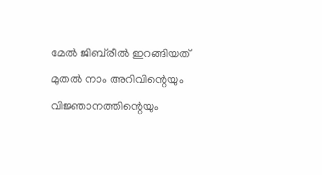മേൽ ജിബ്‌രീൽ ഇറങ്ങിയത് മുതൽ നാം അറിവിന്റെയും വിജ്ഞാനത്തിന്റെയും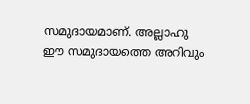സമുദായമാണ്. അല്ലാഹു ഈ സമുദായത്തെ അറിവും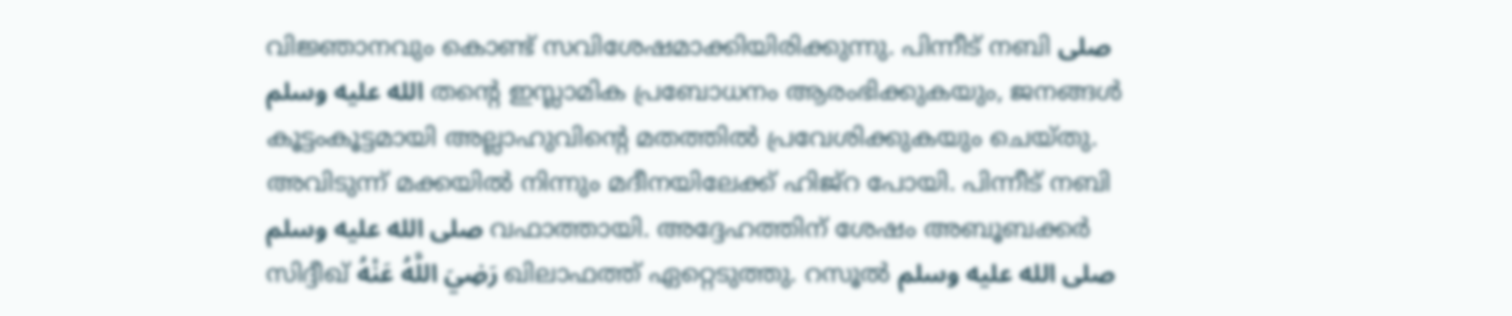വിജ്ഞാനവും കൊണ്ട് സവിശേഷമാക്കിയിരിക്കുന്നു. പിന്നീട് നബി صلى الله عليه وسلم തന്റെ ഇസ്ലാമിക പ്രബോധനം ആരംഭിക്കുകയും, ജനങ്ങൾ കൂട്ടംകൂട്ടമായി അല്ലാഹുവിന്റെ മതത്തിൽ പ്രവേശിക്കുകയും ചെയ്തു. അവിടുന്ന് മക്കയിൽ നിന്നും മദീനയിലേക്ക് ഹിജ്റ പോയി. പിന്നീട് നബി صلى الله عليه وسلم വഫാത്തായി. അദ്ദേഹത്തിന് ശേഷം അബൂബക്കർ സിദ്ദീഖ് رَضِيَ اللَّهُ عَنْهُ ഖിലാഫത്ത് ഏറ്റെടുത്തു. റസൂൽ صلى الله عليه وسلم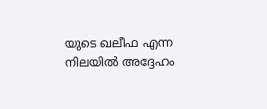യുടെ ഖലീഫ എന്ന നിലയിൽ അദ്ദേഹം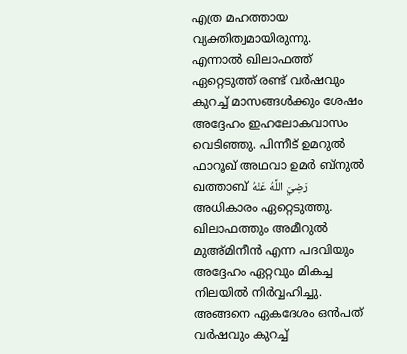എത്ര മഹത്തായ വ്യക്തിത്വമായിരുന്നു. എന്നാൽ ഖിലാഫത്ത് ഏറ്റെടുത്ത് രണ്ട് വർഷവും കുറച്ച് മാസങ്ങൾക്കും ശേഷം അദ്ദേഹം ഇഹലോകവാസം വെടിഞ്ഞു. പിന്നീട് ഉമറുൽ ഫാറൂഖ് അഥവാ ഉമർ ബ്നുൽ ഖത്താബ് رَضِيَ اللَّهُ عَنْهُ അധികാരം ഏറ്റെടുത്തു. ഖിലാഫത്തും അമീറുൽ മുഅ്മിനീൻ എന്ന പദവിയും അദ്ദേഹം ഏറ്റവും മികച്ച നിലയിൽ നിർവ്വഹിച്ചു. അങ്ങനെ ഏകദേശം ഒൻപത് വർഷവും കുറച്ച്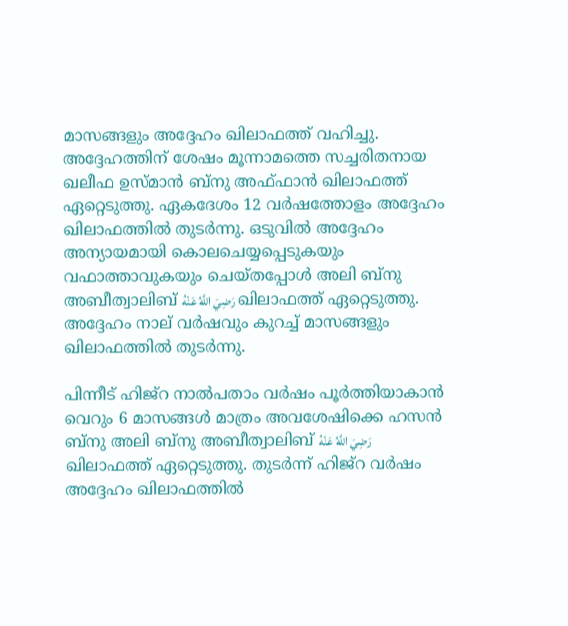മാസങ്ങളും അദ്ദേഹം ഖിലാഫത്ത് വഹിച്ചു. അദ്ദേഹത്തിന് ശേഷം മൂന്നാമത്തെ സച്ചരിതനായ ഖലീഫ ഉസ്മാൻ ബ്നു അഫ്ഫാൻ ഖിലാഫത്ത് ഏറ്റെടുത്തു. ഏകദേശം 12 വർഷത്തോളം അദ്ദേഹം ഖിലാഫത്തിൽ തുടർന്നു. ഒടുവിൽ അദ്ദേഹം അന്യായമായി കൊലചെയ്യപ്പെടുകയും വഫാത്താവുകയും ചെയ്തപ്പോൾ അലി ബ്നു അബീത്വാലിബ് رَضِيَ اللَّهُ عَنْهُ ഖിലാഫത്ത് ഏറ്റെടുത്തു. അദ്ദേഹം നാല് വർഷവും കുറച്ച് മാസങ്ങളും ഖിലാഫത്തിൽ തുടർന്നു.

പിന്നീട് ഹിജ്റ നാൽപതാം വർഷം പൂർത്തിയാകാൻ വെറും 6 മാസങ്ങൾ മാത്രം അവശേഷിക്കെ ഹസൻ ബ്നു അലി ബ്നു അബീത്വാലിബ് رَضِيَ اللَّهُ عَنْهُ ഖിലാഫത്ത് ഏറ്റെടുത്തു. തുടർന്ന് ഹിജ്റ വർഷം അദ്ദേഹം ഖിലാഫത്തിൽ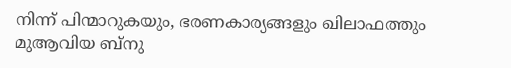നിന്ന് പിന്മാറുകയും, ഭരണകാര്യങ്ങളും ഖിലാഫത്തും മുആവിയ ബ്നു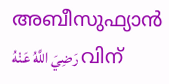അബീസുഫ്യാൻ رَضِيَ اللَّهُ عَنْهُ വിന്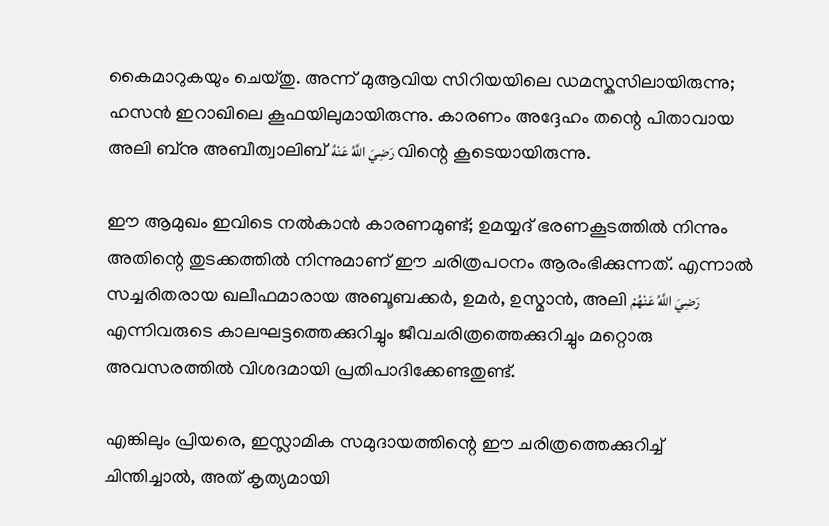കൈമാറുകയും ചെയ്തു. അന്ന് മുആവിയ സിറിയയിലെ ഡമസ്കസിലായിരുന്നു; ഹസൻ ഇറാഖിലെ കൂഫയിലുമായിരുന്നു. കാരണം അദ്ദേഹം തന്റെ പിതാവായ അലി ബ്നു അബീത്വാലിബ് رَضِيَ اللَّهُ عَنْهُ വിന്റെ കൂടെയായിരുന്നു.

ഈ ആമുഖം ഇവിടെ നൽകാൻ കാരണമുണ്ട്; ഉമയ്യദ് ഭരണകൂടത്തിൽ നിന്നും അതിന്റെ തുടക്കത്തിൽ നിന്നുമാണ് ഈ ചരിത്രപഠനം ആരംഭിക്കുന്നത്. എന്നാൽ സച്ചരിതരായ ഖലീഫമാരായ അബൂബക്കർ, ഉമർ, ഉസ്മാൻ, അലി رَضِيَ اللَّهُ عَنْهُمْ എന്നിവരുടെ കാലഘട്ടത്തെക്കുറിച്ചും ജീവചരിത്രത്തെക്കുറിച്ചും മറ്റൊരു അവസരത്തിൽ വിശദമായി പ്രതിപാദിക്കേണ്ടതുണ്ട്.

എങ്കിലും പ്രിയരെ, ഇസ്ലാമിക സമുദായത്തിന്റെ ഈ ചരിത്രത്തെക്കുറിച്ച് ചിന്തിച്ചാൽ, അത് കൃത്യമായി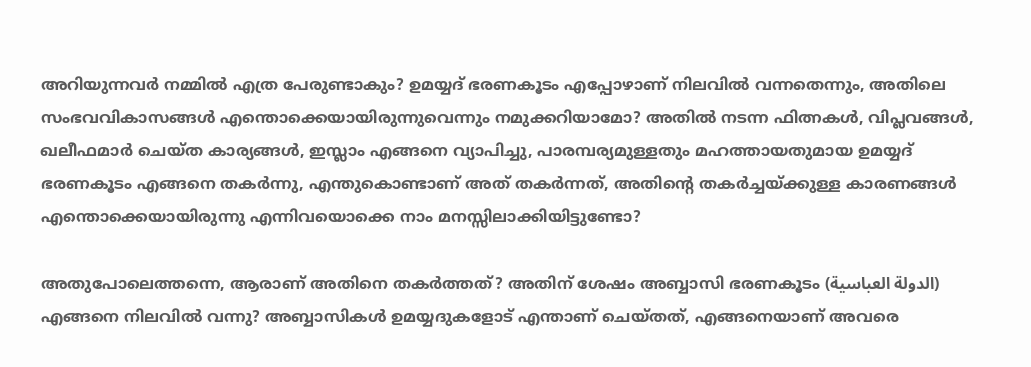അറിയുന്നവർ നമ്മിൽ എത്ര പേരുണ്ടാകും? ഉമയ്യദ് ഭരണകൂടം എപ്പോഴാണ് നിലവിൽ വന്നതെന്നും, അതിലെ സംഭവവികാസങ്ങൾ എന്തൊക്കെയായിരുന്നുവെന്നും നമുക്കറിയാമോ? അതിൽ നടന്ന ഫിത്നകൾ, വിപ്ലവങ്ങൾ, ഖലീഫമാർ ചെയ്ത കാര്യങ്ങൾ, ഇസ്ലാം എങ്ങനെ വ്യാപിച്ചു, പാരമ്പര്യമുള്ളതും മഹത്തായതുമായ ഉമയ്യദ് ഭരണകൂടം എങ്ങനെ തകർന്നു, എന്തുകൊണ്ടാണ് അത് തകർന്നത്, അതിന്റെ തകർച്ചയ്ക്കുള്ള കാരണങ്ങൾ എന്തൊക്കെയായിരുന്നു എന്നിവയൊക്കെ നാം മനസ്സിലാക്കിയിട്ടുണ്ടോ?

അതുപോലെത്തന്നെ, ആരാണ് അതിനെ തകർത്തത്? അതിന് ശേഷം അബ്ബാസി ഭരണകൂടം (الدولة العباسية) എങ്ങനെ നിലവിൽ വന്നു? അബ്ബാസികൾ ഉമയ്യദുകളോട് എന്താണ് ചെയ്തത്, എങ്ങനെയാണ് അവരെ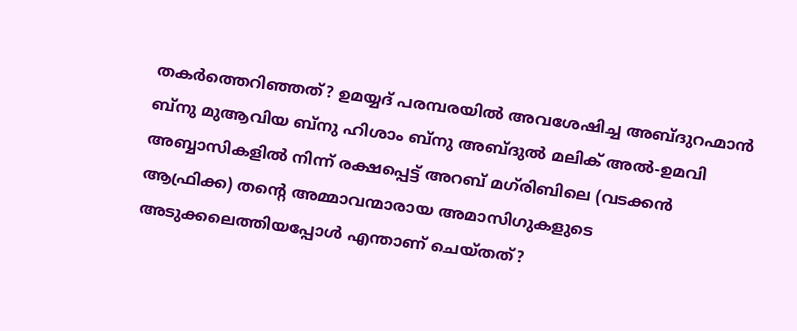തകർത്തെറിഞ്ഞത്? ഉമയ്യദ് പരമ്പരയിൽ അവശേഷിച്ച അബ്ദുറഹ്മാൻ ബ്നു മുആവിയ ബ്നു ഹിശാം ബ്നു അബ്ദുൽ മലിക് അൽ-ഉമവി അബ്ബാസികളിൽ നിന്ന് രക്ഷപ്പെട്ട് അറബ് മഗ്‌രിബിലെ (വടക്കൻ ആഫ്രിക്ക) തന്റെ അമ്മാവന്മാരായ അമാസിഗുകളുടെ അടുക്കലെത്തിയപ്പോൾ എന്താണ് ചെയ്തത്?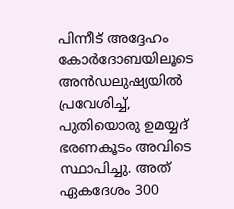പിന്നീട് അദ്ദേഹം കോർദോബയിലൂടെ അൻഡലുഷ്യയിൽ പ്രവേശിച്ച്, പുതിയൊരു ഉമയ്യദ് ഭരണകൂടം അവിടെ സ്ഥാപിച്ചു. അത് ഏകദേശം 300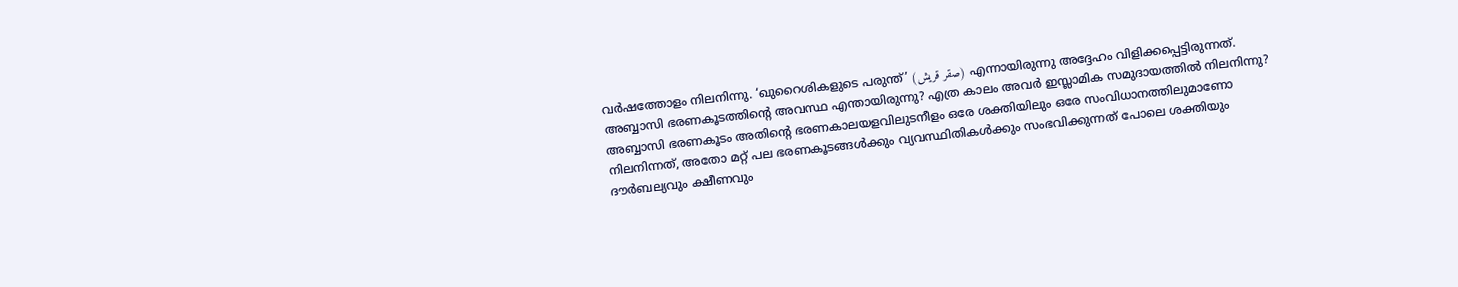വർഷത്തോളം നിലനിന്നു. ‘ഖുറൈശികളുടെ പരുന്ത്’ (صقر قريش) എന്നായിരുന്നു അദ്ദേഹം വിളിക്കപ്പെട്ടിരുന്നത്. അബ്ബാസി ഭരണകൂടത്തിന്റെ അവസ്ഥ എന്തായിരുന്നു? എത്ര കാലം അവർ ഇസ്ലാമിക സമുദായത്തിൽ നിലനിന്നു? അബ്ബാസി ഭരണകൂടം അതിന്റെ ഭരണകാലയളവിലുടനീളം ഒരേ ശക്തിയിലും ഒരേ സംവിധാനത്തിലുമാണോ നിലനിന്നത്, അതോ മറ്റ് പല ഭരണകൂടങ്ങൾക്കും വ്യവസ്ഥിതികൾക്കും സംഭവിക്കുന്നത് പോലെ ശക്തിയും ദൗർബല്യവും ക്ഷീണവും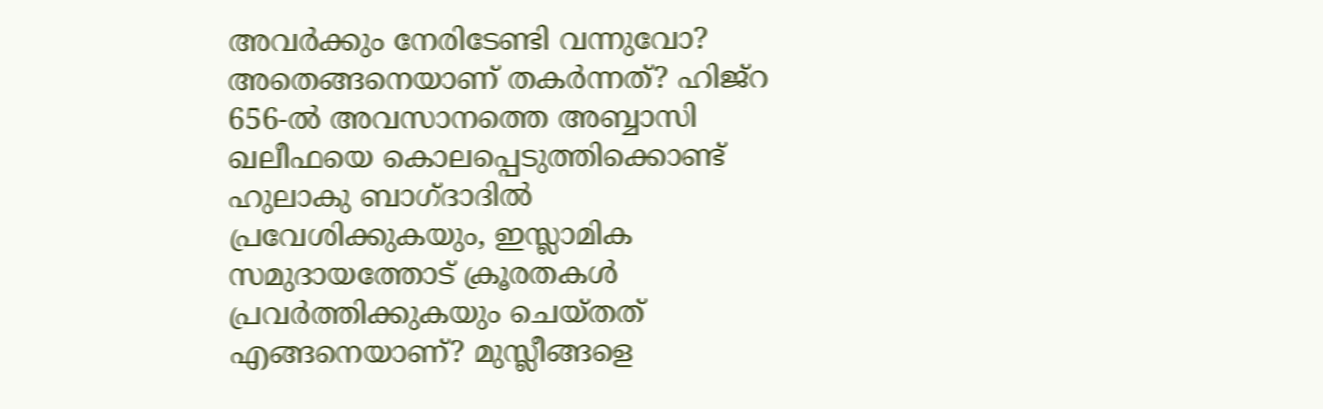അവർക്കും നേരിടേണ്ടി വന്നുവോ? അതെങ്ങനെയാണ് തകർന്നത്? ഹിജ്റ 656-ൽ അവസാനത്തെ അബ്ബാസി ഖലീഫയെ കൊലപ്പെടുത്തിക്കൊണ്ട് ഹുലാകു ബാഗ്ദാദിൽ പ്രവേശിക്കുകയും, ഇസ്ലാമിക സമുദായത്തോട് ക്രൂരതകൾ പ്രവർത്തിക്കുകയും ചെയ്തത് എങ്ങനെയാണ്? മുസ്ലീങ്ങളെ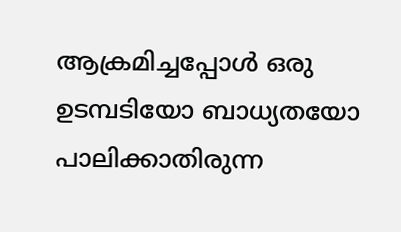ആക്രമിച്ചപ്പോൾ ഒരു ഉടമ്പടിയോ ബാധ്യതയോ പാലിക്കാതിരുന്ന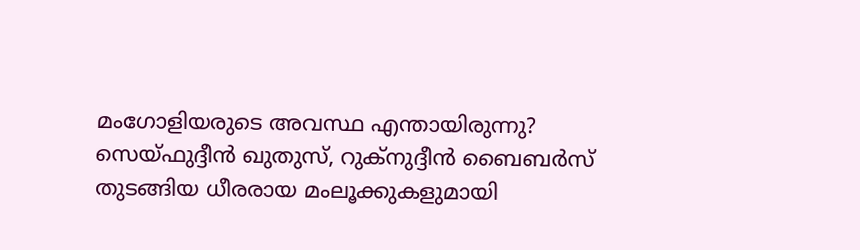മംഗോളിയരുടെ അവസ്ഥ എന്തായിരുന്നു? സെയ്ഫുദ്ദീൻ ഖുതുസ്, റുക്നുദ്ദീൻ ബൈബർസ് തുടങ്ങിയ ധീരരായ മംലൂക്കുകളുമായി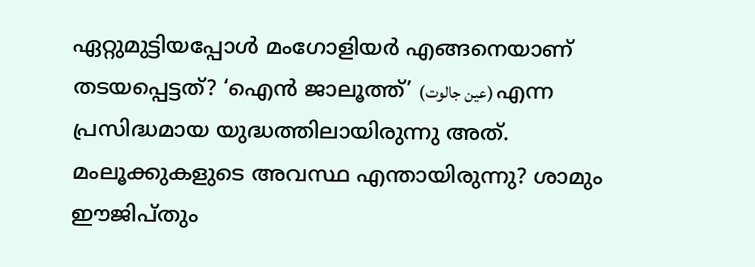ഏറ്റുമുട്ടിയപ്പോൾ മംഗോളിയർ എങ്ങനെയാണ് തടയപ്പെട്ടത്? ‘ഐൻ ജാലൂത്ത്’ (عين جالوت) എന്ന പ്രസിദ്ധമായ യുദ്ധത്തിലായിരുന്നു അത്. മംലൂക്കുകളുടെ അവസ്ഥ എന്തായിരുന്നു? ശാമും ഈജിപ്തും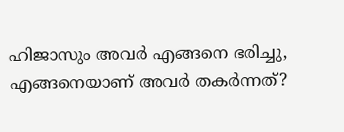ഹിജാസും അവർ എങ്ങനെ ഭരിച്ചു, എങ്ങനെയാണ് അവർ തകർന്നത്?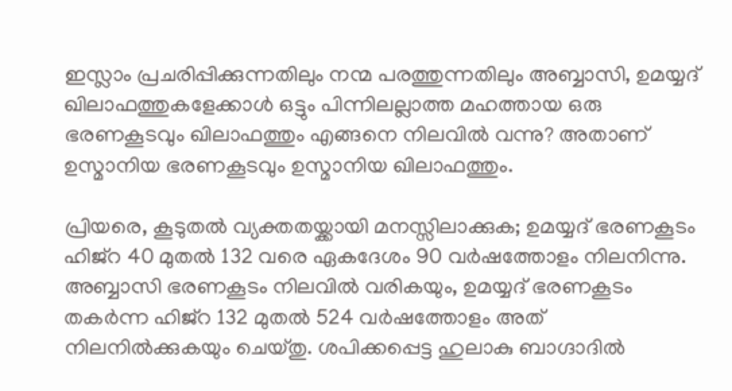ഇസ്ലാം പ്രചരിപ്പിക്കുന്നതിലും നന്മ പരത്തുന്നതിലും അബ്ബാസി, ഉമയ്യദ് ഖിലാഫത്തുകളേക്കാൾ ഒട്ടും പിന്നിലല്ലാത്ത മഹത്തായ ഒരു ഭരണകൂടവും ഖിലാഫത്തും എങ്ങനെ നിലവിൽ വന്നു? അതാണ് ഉസ്മാനിയ ഭരണകൂടവും ഉസ്മാനിയ ഖിലാഫത്തും.

പ്രിയരെ, കൂടുതൽ വ്യക്തതയ്ക്കായി മനസ്സിലാക്കുക; ഉമയ്യദ് ഭരണകൂടം ഹിജ്റ 40 മുതൽ 132 വരെ ഏകദേശം 90 വർഷത്തോളം നിലനിന്നു. അബ്ബാസി ഭരണകൂടം നിലവിൽ വരികയും, ഉമയ്യദ് ഭരണകൂടം തകർന്ന ഹിജ്റ 132 മുതൽ 524 വർഷത്തോളം അത് നിലനിൽക്കുകയും ചെയ്തു. ശപിക്കപ്പെട്ട ഹുലാകു ബാഗ്ദാദിൽ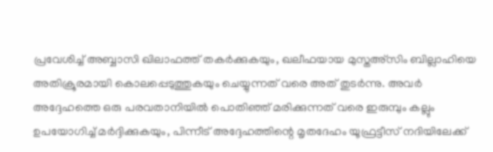പ്രവേശിച്ച് അബ്ബാസി ഖിലാഫത്ത് തകർക്കുകയും, ഖലീഫയായ മുസ്തഅ്സിം ബില്ലാഹിയെ അതിക്രൂരമായി കൊലപ്പെടുത്തുകയും ചെയ്യുന്നത് വരെ അത് തുടർന്നു. അവർ അദ്ദേഹത്തെ ഒരു പരവതാനിയിൽ പൊതിഞ്ഞ് മരിക്കുന്നത് വരെ ഇരുമ്പും കല്ലും ഉപയോഗിച്ച് മർദ്ദിക്കുകയും, പിന്നീട് അദ്ദേഹത്തിന്റെ മൃതദേഹം യൂഫ്രട്ടീസ് നദിയിലേക്ക്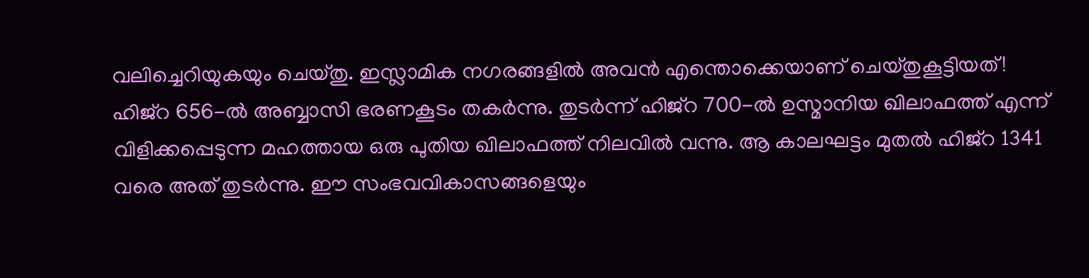വലിച്ചെറിയുകയും ചെയ്തു. ഇസ്ലാമിക നഗരങ്ങളിൽ അവൻ എന്തൊക്കെയാണ് ചെയ്തുകൂട്ടിയത്! ഹിജ്റ 656-ൽ അബ്ബാസി ഭരണകൂടം തകർന്നു. തുടർന്ന് ഹിജ്റ 700-ൽ ഉസ്മാനിയ ഖിലാഫത്ത് എന്ന് വിളിക്കപ്പെടുന്ന മഹത്തായ ഒരു പുതിയ ഖിലാഫത്ത് നിലവിൽ വന്നു. ആ കാലഘട്ടം മുതൽ ഹിജ്റ 1341 വരെ അത് തുടർന്നു. ഈ സംഭവവികാസങ്ങളെയും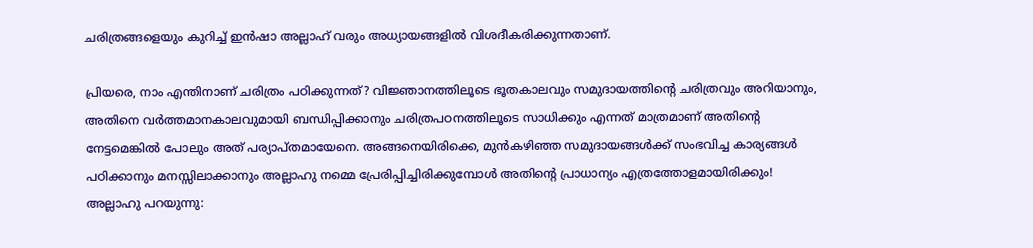ചരിത്രങ്ങളെയും കുറിച്ച് ഇൻഷാ അല്ലാഹ് വരും അധ്യായങ്ങളിൽ വിശദീകരിക്കുന്നതാണ്.

പ്രിയരെ, നാം എന്തിനാണ് ചരിത്രം പഠിക്കുന്നത്? വിജ്ഞാനത്തിലൂടെ ഭൂതകാലവും സമുദായത്തിന്റെ ചരിത്രവും അറിയാനും, അതിനെ വർത്തമാനകാലവുമായി ബന്ധിപ്പിക്കാനും ചരിത്രപഠനത്തിലൂടെ സാധിക്കും എന്നത് മാത്രമാണ് അതിന്റെ നേട്ടമെങ്കിൽ പോലും അത് പര്യാപ്തമായേനെ. അങ്ങനെയിരിക്കെ, മുൻകഴിഞ്ഞ സമുദായങ്ങൾക്ക് സംഭവിച്ച കാര്യങ്ങൾ പഠിക്കാനും മനസ്സിലാക്കാനും അല്ലാഹു നമ്മെ പ്രേരിപ്പിച്ചിരിക്കുമ്പോൾ അതിന്റെ പ്രാധാന്യം എത്രത്തോളമായിരിക്കും! അല്ലാഹു പറയുന്നു: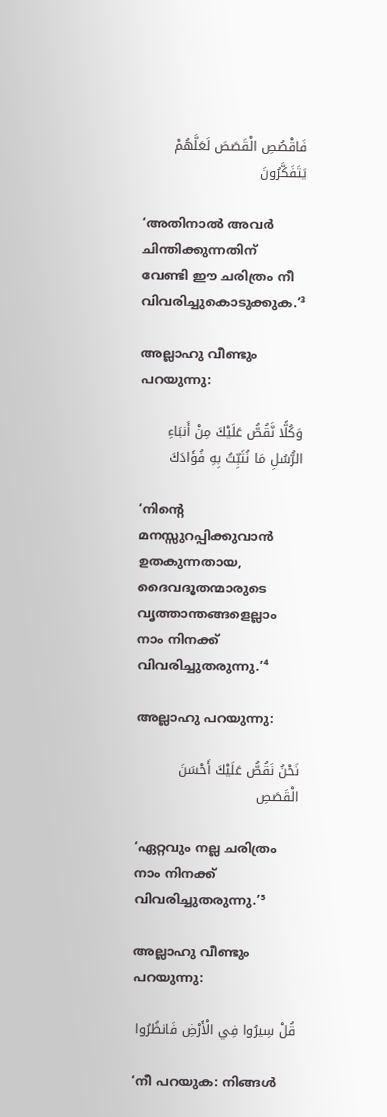فَاقْصُصِ الْقَصَصَ لَعَلَّهُمْ يَتَفَكَّرُونَ

‘അതിനാൽ അവർ ചിന്തിക്കുന്നതിന് വേണ്ടി ഈ ചരിത്രം നീ വിവരിച്ചുകൊടുക്കുക.’³

അല്ലാഹു വീണ്ടും പറയുന്നു:

وَكُلًّا نَّقُصُّ عَلَيْكَ مِنْ أَنبَاءِ الرُّسُلِ مَا نُثَبِّتُ بِهِ فُؤَادَكَ

‘നിന്റെ മനസ്സുറപ്പിക്കുവാൻ ഉതകുന്നതായ, ദൈവദൂതന്മാരുടെ വൃത്താന്തങ്ങളെല്ലാം നാം നിനക്ക് വിവരിച്ചുതരുന്നു.’⁴

അല്ലാഹു പറയുന്നു:

نَحْنُ نَقُصُّ عَلَيْكَ أَحْسَنَ الْقَصَصِ

‘ഏറ്റവും നല്ല ചരിത്രം നാം നിനക്ക് വിവരിച്ചുതരുന്നു.’⁵

അല്ലാഹു വീണ്ടും പറയുന്നു:

قُلْ سِيرُوا فِي الْأَرْضِ فَانظُرُوا

‘നീ പറയുക: നിങ്ങൾ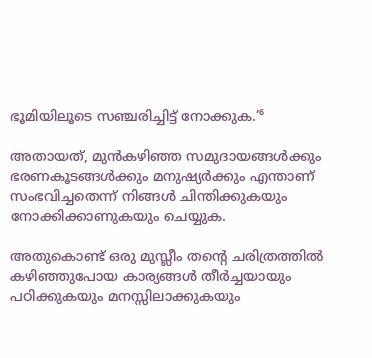ഭൂമിയിലൂടെ സഞ്ചരിച്ചിട്ട് നോക്കുക.’⁶

അതായത്, മുൻകഴിഞ്ഞ സമുദായങ്ങൾക്കും ഭരണകൂടങ്ങൾക്കും മനുഷ്യർക്കും എന്താണ് സംഭവിച്ചതെന്ന് നിങ്ങൾ ചിന്തിക്കുകയും നോക്കിക്കാണുകയും ചെയ്യുക.

അതുകൊണ്ട് ഒരു മുസ്ലീം തന്റെ ചരിത്രത്തിൽ കഴിഞ്ഞുപോയ കാര്യങ്ങൾ തീർച്ചയായും പഠിക്കുകയും മനസ്സിലാക്കുകയും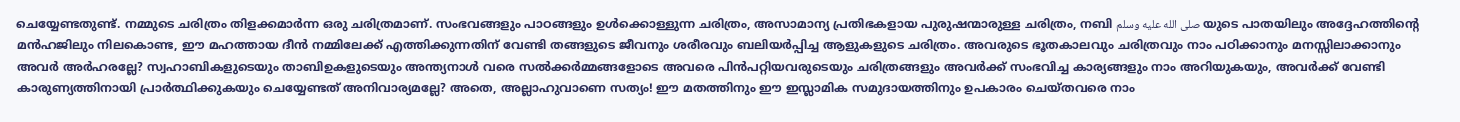ചെയ്യേണ്ടതുണ്ട്. നമ്മുടെ ചരിത്രം തിളക്കമാർന്ന ഒരു ചരിത്രമാണ്. സംഭവങ്ങളും പാഠങ്ങളും ഉൾക്കൊള്ളുന്ന ചരിത്രം, അസാമാന്യ പ്രതിഭകളായ പുരുഷന്മാരുള്ള ചരിത്രം, നബി صلى الله عليه وسلم യുടെ പാതയിലും അദ്ദേഹത്തിന്റെ മൻഹജിലും നിലകൊണ്ട, ഈ മഹത്തായ ദീൻ നമ്മിലേക്ക് എത്തിക്കുന്നതിന് വേണ്ടി തങ്ങളുടെ ജീവനും ശരീരവും ബലിയർപ്പിച്ച ആളുകളുടെ ചരിത്രം. അവരുടെ ഭൂതകാലവും ചരിത്രവും നാം പഠിക്കാനും മനസ്സിലാക്കാനും അവർ അർഹരല്ലേ? സ്വഹാബികളുടെയും താബിഉകളുടെയും അന്ത്യനാൾ വരെ സൽക്കർമ്മങ്ങളോടെ അവരെ പിൻപറ്റിയവരുടെയും ചരിത്രങ്ങളും അവർക്ക് സംഭവിച്ച കാര്യങ്ങളും നാം അറിയുകയും, അവർക്ക് വേണ്ടി കാരുണ്യത്തിനായി പ്രാർത്ഥിക്കുകയും ചെയ്യേണ്ടത് അനിവാര്യമല്ലേ? അതെ, അല്ലാഹുവാണെ സത്യം! ഈ മതത്തിനും ഈ ഇസ്ലാമിക സമുദായത്തിനും ഉപകാരം ചെയ്തവരെ നാം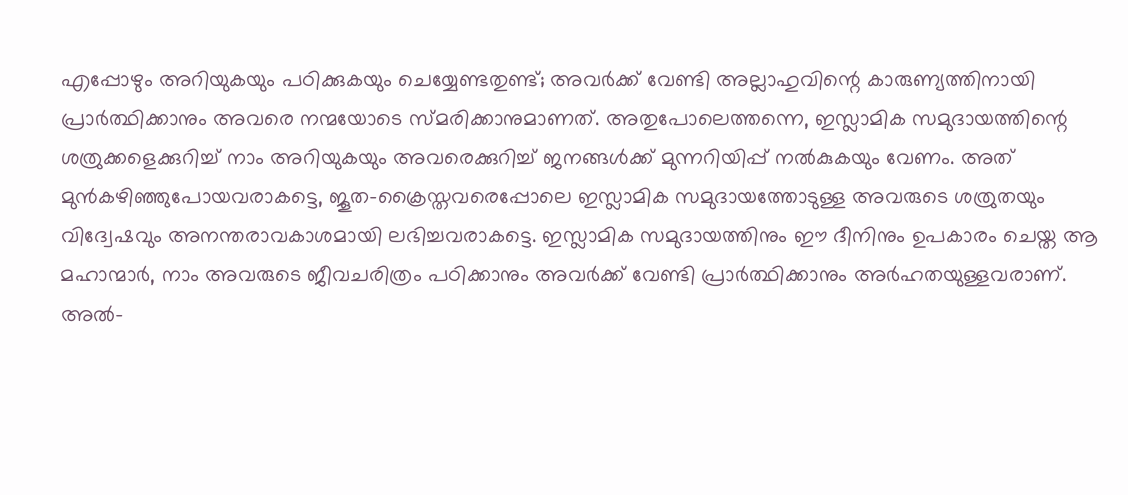എപ്പോഴും അറിയുകയും പഠിക്കുകയും ചെയ്യേണ്ടതുണ്ട്; അവർക്ക് വേണ്ടി അല്ലാഹുവിന്റെ കാരുണ്യത്തിനായി പ്രാർത്ഥിക്കാനും അവരെ നന്മയോടെ സ്മരിക്കാനുമാണത്. അതുപോലെത്തന്നെ, ഇസ്ലാമിക സമുദായത്തിന്റെ ശത്രുക്കളെക്കുറിച്ച് നാം അറിയുകയും അവരെക്കുറിച്ച് ജനങ്ങൾക്ക് മുന്നറിയിപ്പ് നൽകുകയും വേണം. അത് മുൻകഴിഞ്ഞുപോയവരാകട്ടെ, ജൂത-ക്രൈസ്തവരെപ്പോലെ ഇസ്ലാമിക സമുദായത്തോടുള്ള അവരുടെ ശത്രുതയും വിദ്വേഷവും അനന്തരാവകാശമായി ലഭിച്ചവരാകട്ടെ. ഇസ്ലാമിക സമുദായത്തിനും ഈ ദീനിനും ഉപകാരം ചെയ്ത ആ മഹാന്മാർ, നാം അവരുടെ ജീവചരിത്രം പഠിക്കാനും അവർക്ക് വേണ്ടി പ്രാർത്ഥിക്കാനും അർഹതയുള്ളവരാണ്. അൽ-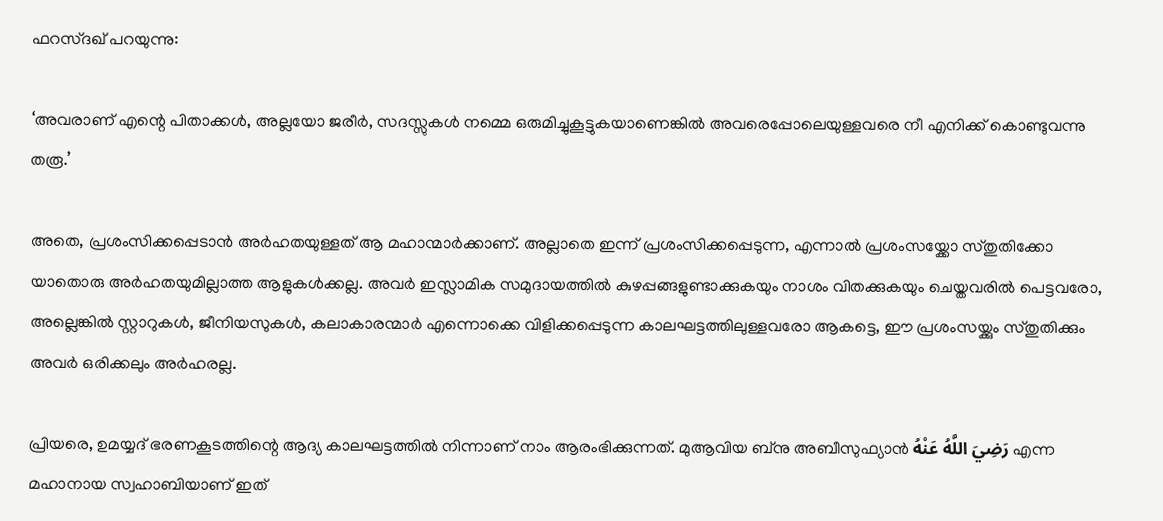ഫറസ്ദഖ് പറയുന്നു:

‘അവരാണ് എന്റെ പിതാക്കൾ, അല്ലയോ ജരീർ, സദസ്സുകൾ നമ്മെ ഒരുമിച്ചുകൂട്ടുകയാണെങ്കിൽ അവരെപ്പോലെയുള്ളവരെ നീ എനിക്ക് കൊണ്ടുവന്നു തരൂ.’

അതെ, പ്രശംസിക്കപ്പെടാൻ അർഹതയുള്ളത് ആ മഹാന്മാർക്കാണ്. അല്ലാതെ ഇന്ന് പ്രശംസിക്കപ്പെടുന്ന, എന്നാൽ പ്രശംസയ്ക്കോ സ്തുതിക്കോ യാതൊരു അർഹതയുമില്ലാത്ത ആളുകൾക്കല്ല. അവർ ഇസ്ലാമിക സമുദായത്തിൽ കുഴപ്പങ്ങളുണ്ടാക്കുകയും നാശം വിതക്കുകയും ചെയ്തവരിൽ പെട്ടവരോ, അല്ലെങ്കിൽ സ്റ്റാറുകൾ, ജീനിയസുകൾ, കലാകാരന്മാർ എന്നൊക്കെ വിളിക്കപ്പെടുന്ന കാലഘട്ടത്തിലുള്ളവരോ ആകട്ടെ, ഈ പ്രശംസയ്ക്കും സ്തുതിക്കും അവർ ഒരിക്കലും അർഹരല്ല.

പ്രിയരെ, ഉമയ്യദ് ഭരണകൂടത്തിന്റെ ആദ്യ കാലഘട്ടത്തിൽ നിന്നാണ് നാം ആരംഭിക്കുന്നത്. മുആവിയ ബ്നു അബീസുഫ്യാൻ رَضِيَ اللَّهُ عَنْهُ എന്ന മഹാനായ സ്വഹാബിയാണ് ഇത്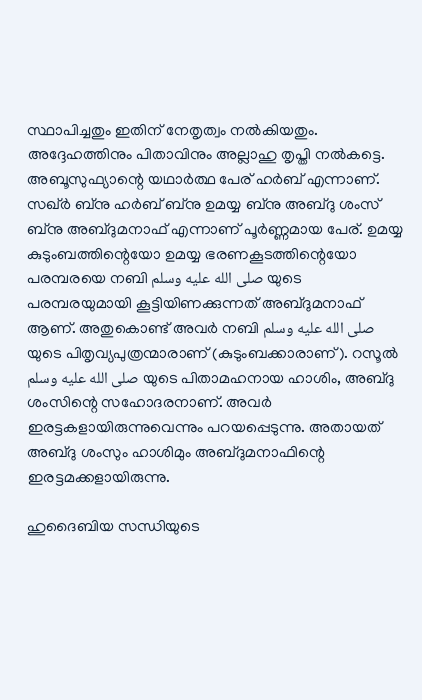സ്ഥാപിച്ചതും ഇതിന് നേതൃത്വം നൽകിയതും. അദ്ദേഹത്തിനും പിതാവിനും അല്ലാഹു തൃപ്തി നൽകട്ടെ. അബൂസുഫ്യാന്റെ യഥാർത്ഥ പേര് ഹർബ് എന്നാണ്. സഖ്ർ ബ്നു ഹർബ് ബ്നു ഉമയ്യ ബ്നു അബ്ദു ശംസ് ബ്നു അബ്ദുമനാഫ് എന്നാണ് പൂർണ്ണമായ പേര്. ഉമയ്യ കുടുംബത്തിന്റെയോ ഉമയ്യ ഭരണകൂടത്തിന്റെയോ പരമ്പരയെ നബി صلى الله عليه وسلم യുടെ പരമ്പരയുമായി കൂട്ടിയിണക്കുന്നത് അബ്ദുമനാഫ് ആണ്. അതുകൊണ്ട് അവർ നബി صلى الله عليه وسلم യുടെ പിതൃവ്യപുത്രന്മാരാണ് (കുടുംബക്കാരാണ്). റസൂൽ صلى الله عليه وسلم യുടെ പിതാമഹനായ ഹാശിം, അബ്ദു ശംസിന്റെ സഹോദരനാണ്. അവർ ഇരട്ടകളായിരുന്നുവെന്നും പറയപ്പെടുന്നു. അതായത് അബ്ദു ശംസും ഹാശിമും അബ്ദുമനാഫിന്റെ ഇരട്ടമക്കളായിരുന്നു.

ഹുദൈബിയ സന്ധിയുടെ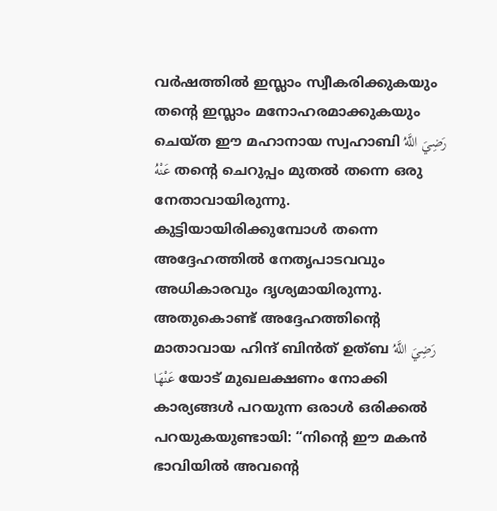വർഷത്തിൽ ഇസ്ലാം സ്വീകരിക്കുകയും തന്റെ ഇസ്ലാം മനോഹരമാക്കുകയും ചെയ്ത ഈ മഹാനായ സ്വഹാബി رَضِيَ اللَّهُ عَنْهُ തന്റെ ചെറുപ്പം മുതൽ തന്നെ ഒരു നേതാവായിരുന്നു. കുട്ടിയായിരിക്കുമ്പോൾ തന്നെ അദ്ദേഹത്തിൽ നേതൃപാടവവും അധികാരവും ദൃശ്യമായിരുന്നു. അതുകൊണ്ട് അദ്ദേഹത്തിന്റെ മാതാവായ ഹിന്ദ് ബിൻത് ഉത്ബ رَضِيَ اللَّهُ عَنْهَا യോട് മുഖലക്ഷണം നോക്കി കാര്യങ്ങൾ പറയുന്ന ഒരാൾ ഒരിക്കൽ പറയുകയുണ്ടായി: “നിന്റെ ഈ മകൻ ഭാവിയിൽ അവന്റെ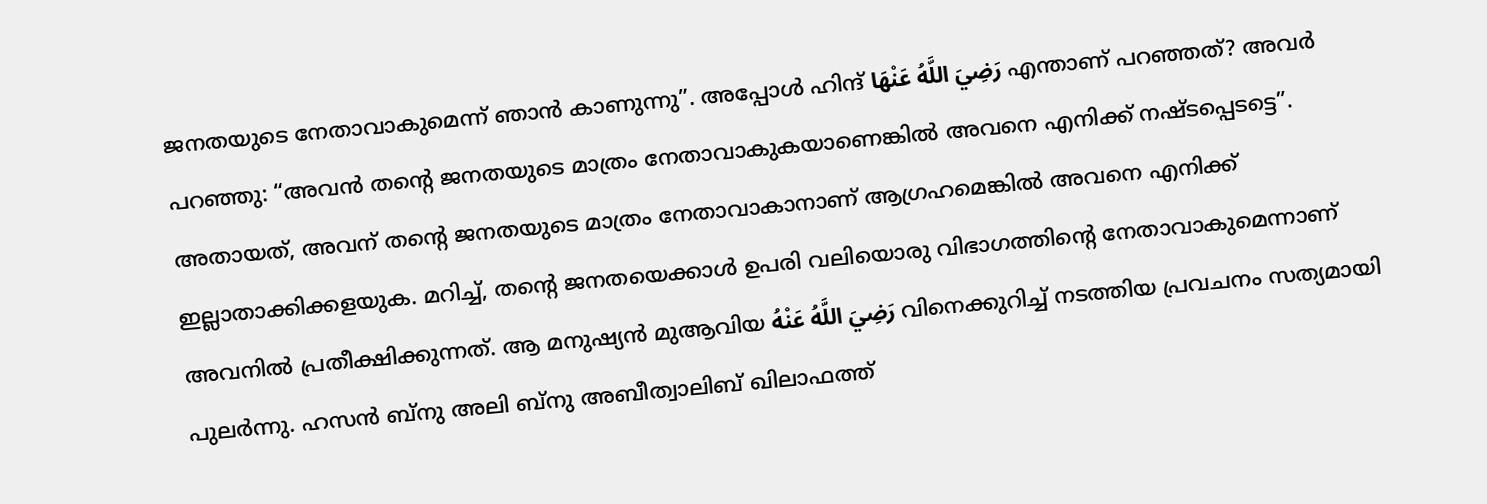ജനതയുടെ നേതാവാകുമെന്ന് ഞാൻ കാണുന്നു”. അപ്പോൾ ഹിന്ദ് رَضِيَ اللَّهُ عَنْهَا എന്താണ് പറഞ്ഞത്? അവർ പറഞ്ഞു: “അവൻ തന്റെ ജനതയുടെ മാത്രം നേതാവാകുകയാണെങ്കിൽ അവനെ എനിക്ക് നഷ്ടപ്പെടട്ടെ”. അതായത്, അവന് തന്റെ ജനതയുടെ മാത്രം നേതാവാകാനാണ് ആഗ്രഹമെങ്കിൽ അവനെ എനിക്ക് ഇല്ലാതാക്കിക്കളയുക. മറിച്ച്, തന്റെ ജനതയെക്കാൾ ഉപരി വലിയൊരു വിഭാഗത്തിന്റെ നേതാവാകുമെന്നാണ് അവനിൽ പ്രതീക്ഷിക്കുന്നത്. ആ മനുഷ്യൻ മുആവിയ رَضِيَ اللَّهُ عَنْهُ വിനെക്കുറിച്ച് നടത്തിയ പ്രവചനം സത്യമായി പുലർന്നു. ഹസൻ ബ്നു അലി ബ്നു അബീത്വാലിബ് ഖിലാഫത്ത്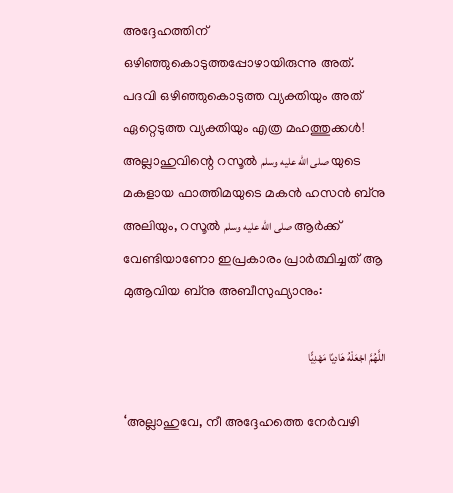അദ്ദേഹത്തിന് ഒഴിഞ്ഞുകൊടുത്തപ്പോഴായിരുന്നു അത്. പദവി ഒഴിഞ്ഞുകൊടുത്ത വ്യക്തിയും അത് ഏറ്റെടുത്ത വ്യക്തിയും എത്ര മഹത്തുക്കൾ! അല്ലാഹുവിന്റെ റസൂൽ صلى الله عليه وسلم യുടെ മകളായ ഫാത്തിമയുടെ മകൻ ഹസൻ ബ്നു അലിയും, റസൂൽ صلى الله عليه وسلم ആർക്ക് വേണ്ടിയാണോ ഇപ്രകാരം പ്രാർത്ഥിച്ചത് ആ മുആവിയ ബ്നു അബീസുഫ്യാനും:

اللَّهُمَّ اجْعَلْهُ هَادِيًا مَهْدِيًّا

‘അല്ലാഹുവേ, നീ അദ്ദേഹത്തെ നേർവഴി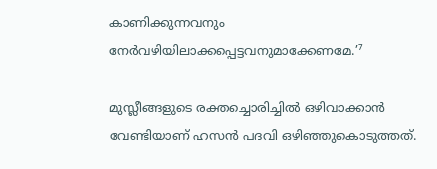കാണിക്കുന്നവനും നേർവഴിയിലാക്കപ്പെട്ടവനുമാക്കേണമേ.’⁷

മുസ്ലീങ്ങളുടെ രക്തച്ചൊരിച്ചിൽ ഒഴിവാക്കാൻ വേണ്ടിയാണ് ഹസൻ പദവി ഒഴിഞ്ഞുകൊടുത്തത്.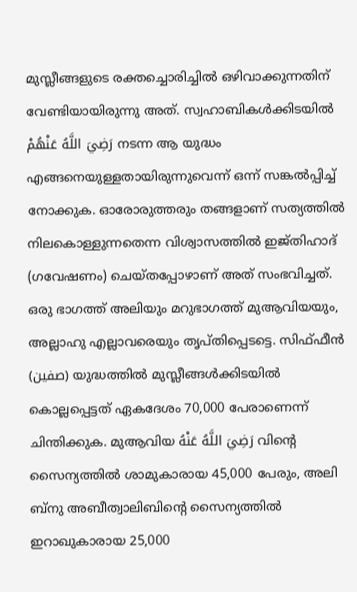മുസ്ലീങ്ങളുടെ രക്തച്ചൊരിച്ചിൽ ഒഴിവാക്കുന്നതിന് വേണ്ടിയായിരുന്നു അത്. സ്വഹാബികൾക്കിടയിൽ رَضِيَ اللَّهُ عَنْهُمْ നടന്ന ആ യുദ്ധം എങ്ങനെയുള്ളതായിരുന്നുവെന്ന് ഒന്ന് സങ്കൽപ്പിച്ച് നോക്കുക. ഓരോരുത്തരും തങ്ങളാണ് സത്യത്തിൽ നിലകൊള്ളുന്നതെന്ന വിശ്വാസത്തിൽ ഇജ്തിഹാദ് (ഗവേഷണം) ചെയ്തപ്പോഴാണ് അത് സംഭവിച്ചത്. ഒരു ഭാഗത്ത് അലിയും മറുഭാഗത്ത് മുആവിയയും, അല്ലാഹു എല്ലാവരെയും തൃപ്തിപ്പെടട്ടെ. സിഫ്ഫീൻ (صفين) യുദ്ധത്തിൽ മുസ്ലീങ്ങൾക്കിടയിൽ കൊല്ലപ്പെട്ടത് ഏകദേശം 70,000 പേരാണെന്ന് ചിന്തിക്കുക. മുആവിയ رَضِيَ اللَّهُ عَنْهُ വിന്റെ സൈന്യത്തിൽ ശാമുകാരായ 45,000 പേരും, അലി ബ്നു അബീത്വാലിബിന്റെ സൈന്യത്തിൽ ഇറാഖുകാരായ 25,000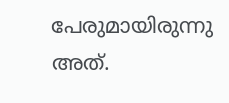പേരുമായിരുന്നു അത്.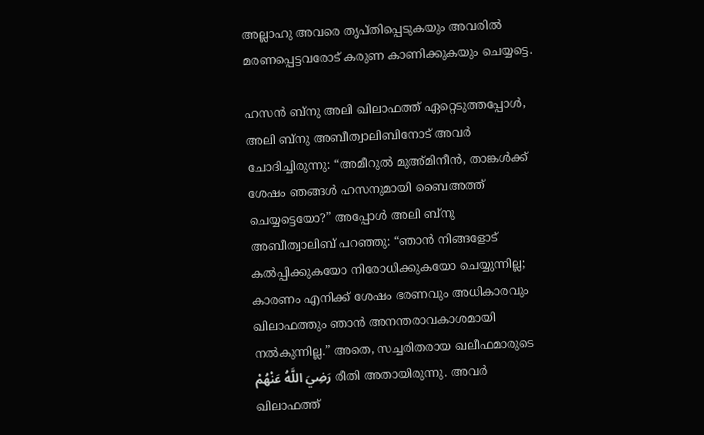അല്ലാഹു അവരെ തൃപ്തിപ്പെടുകയും അവരിൽ മരണപ്പെട്ടവരോട് കരുണ കാണിക്കുകയും ചെയ്യട്ടെ.

ഹസൻ ബ്നു അലി ഖിലാഫത്ത് ഏറ്റെടുത്തപ്പോൾ, അലി ബ്നു അബീത്വാലിബിനോട് അവർ ചോദിച്ചിരുന്നു: “അമീറുൽ മുഅ്മിനീൻ, താങ്കൾക്ക് ശേഷം ഞങ്ങൾ ഹസനുമായി ബൈഅത്ത് ചെയ്യട്ടെയോ?” അപ്പോൾ അലി ബ്നു അബീത്വാലിബ് പറഞ്ഞു: “ഞാൻ നിങ്ങളോട് കൽപ്പിക്കുകയോ നിരോധിക്കുകയോ ചെയ്യുന്നില്ല; കാരണം എനിക്ക് ശേഷം ഭരണവും അധികാരവും ഖിലാഫത്തും ഞാൻ അനന്തരാവകാശമായി നൽകുന്നില്ല.” അതെ, സച്ചരിതരായ ഖലീഫമാരുടെ رَضِيَ اللَّهُ عَنْهُمْ രീതി അതായിരുന്നു. അവർ ഖിലാഫത്ത്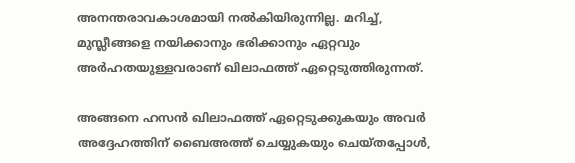അനന്തരാവകാശമായി നൽകിയിരുന്നില്ല. മറിച്ച്, മുസ്ലീങ്ങളെ നയിക്കാനും ഭരിക്കാനും ഏറ്റവും അർഹതയുള്ളവരാണ് ഖിലാഫത്ത് ഏറ്റെടുത്തിരുന്നത്.

അങ്ങനെ ഹസൻ ഖിലാഫത്ത് ഏറ്റെടുക്കുകയും അവർ അദ്ദേഹത്തിന് ബൈഅത്ത് ചെയ്യുകയും ചെയ്തപ്പോൾ,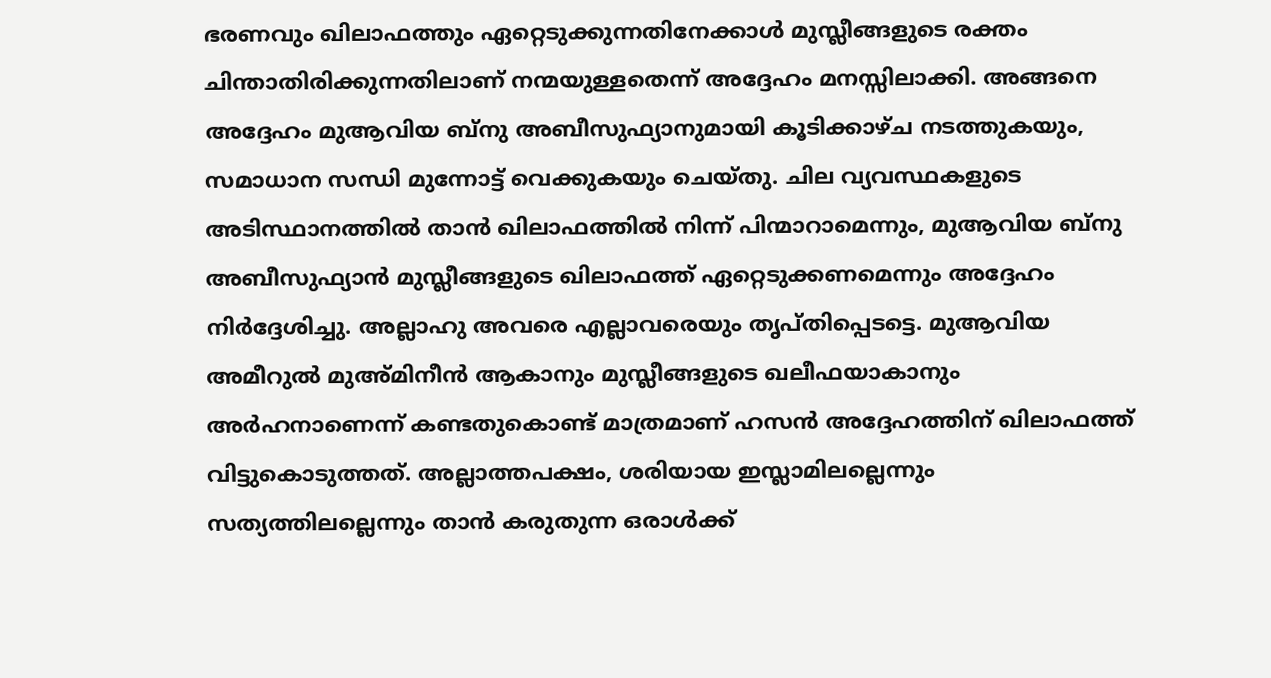ഭരണവും ഖിലാഫത്തും ഏറ്റെടുക്കുന്നതിനേക്കാൾ മുസ്ലീങ്ങളുടെ രക്തം ചിന്താതിരിക്കുന്നതിലാണ് നന്മയുള്ളതെന്ന് അദ്ദേഹം മനസ്സിലാക്കി. അങ്ങനെ അദ്ദേഹം മുആവിയ ബ്നു അബീസുഫ്യാനുമായി കൂടിക്കാഴ്ച നടത്തുകയും, സമാധാന സന്ധി മുന്നോട്ട് വെക്കുകയും ചെയ്തു. ചില വ്യവസ്ഥകളുടെ അടിസ്ഥാനത്തിൽ താൻ ഖിലാഫത്തിൽ നിന്ന് പിന്മാറാമെന്നും, മുആവിയ ബ്നു അബീസുഫ്യാൻ മുസ്ലീങ്ങളുടെ ഖിലാഫത്ത് ഏറ്റെടുക്കണമെന്നും അദ്ദേഹം നിർദ്ദേശിച്ചു. അല്ലാഹു അവരെ എല്ലാവരെയും തൃപ്തിപ്പെടട്ടെ. മുആവിയ അമീറുൽ മുഅ്മിനീൻ ആകാനും മുസ്ലീങ്ങളുടെ ഖലീഫയാകാനും അർഹനാണെന്ന് കണ്ടതുകൊണ്ട് മാത്രമാണ് ഹസൻ അദ്ദേഹത്തിന് ഖിലാഫത്ത് വിട്ടുകൊടുത്തത്. അല്ലാത്തപക്ഷം, ശരിയായ ഇസ്ലാമിലല്ലെന്നും സത്യത്തിലല്ലെന്നും താൻ കരുതുന്ന ഒരാൾക്ക്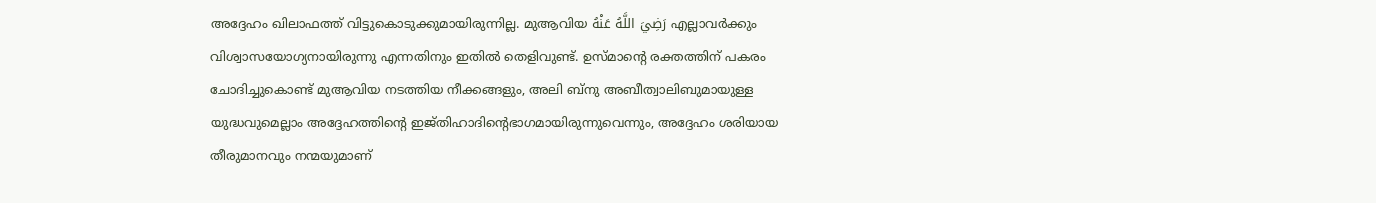അദ്ദേഹം ഖിലാഫത്ത് വിട്ടുകൊടുക്കുമായിരുന്നില്ല. മുആവിയ رَضِيَ اللَّهُ عَنْهُ എല്ലാവർക്കും വിശ്വാസയോഗ്യനായിരുന്നു എന്നതിനും ഇതിൽ തെളിവുണ്ട്. ഉസ്മാന്റെ രക്തത്തിന് പകരം ചോദിച്ചുകൊണ്ട് മുആവിയ നടത്തിയ നീക്കങ്ങളും, അലി ബ്നു അബീത്വാലിബുമായുള്ള യുദ്ധവുമെല്ലാം അദ്ദേഹത്തിന്റെ ഇജ്തിഹാദിന്റെഭാഗമായിരുന്നുവെന്നും, അദ്ദേഹം ശരിയായ തീരുമാനവും നന്മയുമാണ്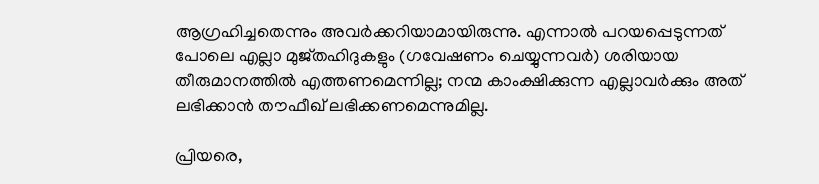ആഗ്രഹിച്ചതെന്നും അവർക്കറിയാമായിരുന്നു. എന്നാൽ പറയപ്പെടുന്നത് പോലെ എല്ലാ മുജ്തഹിദുകളും (ഗവേഷണം ചെയ്യുന്നവർ) ശരിയായ തീരുമാനത്തിൽ എത്തണമെന്നില്ല; നന്മ കാംക്ഷിക്കുന്ന എല്ലാവർക്കും അത് ലഭിക്കാൻ തൗഫീഖ് ലഭിക്കണമെന്നുമില്ല.

പ്രിയരെ,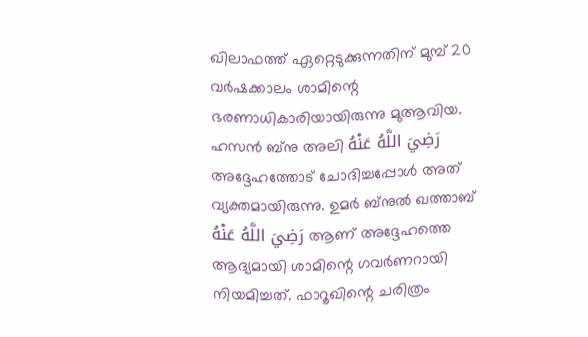ഖിലാഫത്ത് ഏറ്റെടുക്കുന്നതിന് മുമ്പ് 20 വർഷക്കാലം ശാമിന്റെ ഭരണാധികാരിയായിരുന്നു മുആവിയ. ഹസൻ ബ്നു അലി رَضِيَ اللَّهُ عَنْهُ അദ്ദേഹത്തോട് ചോദിച്ചപ്പോൾ അത് വ്യക്തമായിരുന്നു. ഉമർ ബ്നുൽ ഖത്താബ് رَضِيَ اللَّهُ عَنْهُ ആണ് അദ്ദേഹത്തെ ആദ്യമായി ശാമിന്റെ ഗവർണറായി നിയമിച്ചത്. ഫാറൂഖിന്റെ ചരിത്രം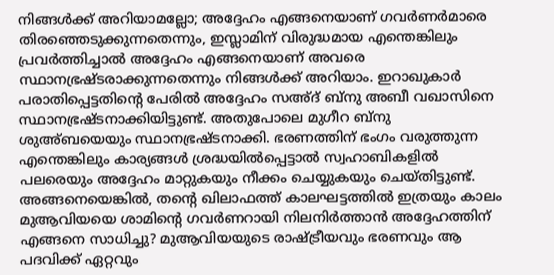നിങ്ങൾക്ക് അറിയാമല്ലോ; അദ്ദേഹം എങ്ങനെയാണ് ഗവർണർമാരെ തിരഞ്ഞെടുക്കുന്നതെന്നും, ഇസ്ലാമിന് വിരുദ്ധമായ എന്തെങ്കിലും പ്രവർത്തിച്ചാൽ അദ്ദേഹം എങ്ങനെയാണ് അവരെ സ്ഥാനഭ്രഷ്ടരാക്കുന്നതെന്നും നിങ്ങൾക്ക് അറിയാം. ഇറാഖുകാർ പരാതിപ്പെട്ടതിന്റെ പേരിൽ അദ്ദേഹം സഅ്ദ് ബ്നു അബീ വഖാസിനെ സ്ഥാനഭ്രഷ്ടനാക്കിയിട്ടുണ്ട്. അതുപോലെ മുഗീറ ബ്നു ശുഅ്ബയെയും സ്ഥാനഭ്രഷ്ടനാക്കി. ഭരണത്തിന് ഭംഗം വരുത്തുന്ന എന്തെങ്കിലും കാര്യങ്ങൾ ശ്രദ്ധയിൽപ്പെട്ടാൽ സ്വഹാബികളിൽ പലരെയും അദ്ദേഹം മാറ്റുകയും നീക്കം ചെയ്യുകയും ചെയ്തിട്ടുണ്ട്. അങ്ങനെയെങ്കിൽ, തന്റെ ഖിലാഫത്ത് കാലഘട്ടത്തിൽ ഇത്രയും കാലം മുആവിയയെ ശാമിന്റെ ഗവർണറായി നിലനിർത്താൻ അദ്ദേഹത്തിന് എങ്ങനെ സാധിച്ചു? മുആവിയയുടെ രാഷ്ട്രീയവും ഭരണവും ആ പദവിക്ക് ഏറ്റവും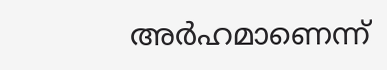അർഹമാണെന്ന്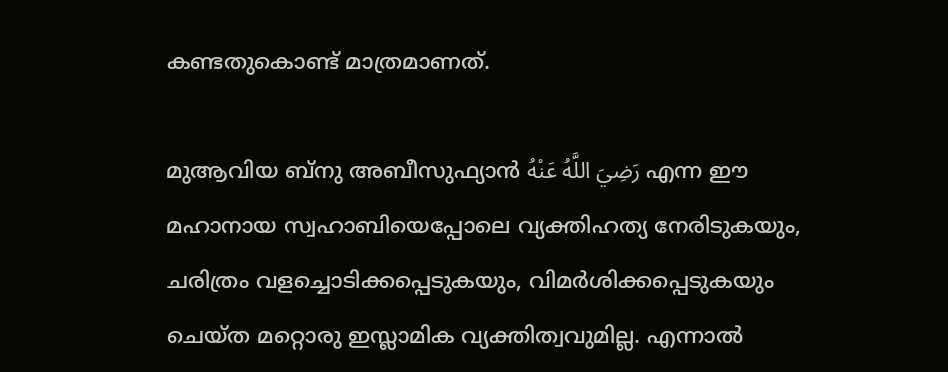കണ്ടതുകൊണ്ട് മാത്രമാണത്.

മുആവിയ ബ്നു അബീസുഫ്യാൻ رَضِيَ اللَّهُ عَنْهُ എന്ന ഈ മഹാനായ സ്വഹാബിയെപ്പോലെ വ്യക്തിഹത്യ നേരിടുകയും, ചരിത്രം വളച്ചൊടിക്കപ്പെടുകയും, വിമർശിക്കപ്പെടുകയും ചെയ്ത മറ്റൊരു ഇസ്ലാമിക വ്യക്തിത്വവുമില്ല. എന്നാൽ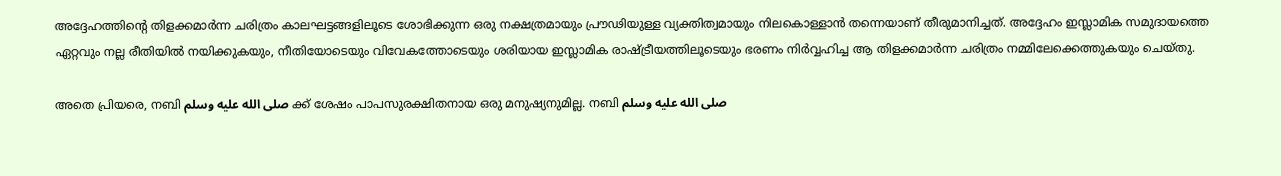അദ്ദേഹത്തിന്റെ തിളക്കമാർന്ന ചരിത്രം കാലഘട്ടങ്ങളിലൂടെ ശോഭിക്കുന്ന ഒരു നക്ഷത്രമായും പ്രൗഢിയുള്ള വ്യക്തിത്വമായും നിലകൊള്ളാൻ തന്നെയാണ് തീരുമാനിച്ചത്. അദ്ദേഹം ഇസ്ലാമിക സമുദായത്തെ ഏറ്റവും നല്ല രീതിയിൽ നയിക്കുകയും, നീതിയോടെയും വിവേകത്തോടെയും ശരിയായ ഇസ്ലാമിക രാഷ്ട്രീയത്തിലൂടെയും ഭരണം നിർവ്വഹിച്ച ആ തിളക്കമാർന്ന ചരിത്രം നമ്മിലേക്കെത്തുകയും ചെയ്തു.

അതെ പ്രിയരെ, നബി صلى الله عليه وسلم ക്ക് ശേഷം പാപസുരക്ഷിതനായ ഒരു മനുഷ്യനുമില്ല. നബി صلى الله عليه وسلم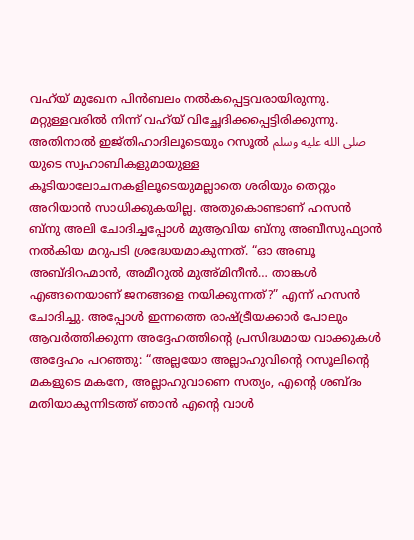വഹ്‌യ് മുഖേന പിൻബലം നൽകപ്പെട്ടവരായിരുന്നു. മറ്റുള്ളവരിൽ നിന്ന് വഹ്‌യ് വിച്ഛേദിക്കപ്പെട്ടിരിക്കുന്നു. അതിനാൽ ഇജ്തിഹാദിലൂടെയും റസൂൽ صلى الله عليه وسلم യുടെ സ്വഹാബികളുമായുള്ള കൂടിയാലോചനകളിലൂടെയുമല്ലാതെ ശരിയും തെറ്റും അറിയാൻ സാധിക്കുകയില്ല. അതുകൊണ്ടാണ് ഹസൻ ബ്നു അലി ചോദിച്ചപ്പോൾ മുആവിയ ബ്നു അബീസുഫ്യാൻ നൽകിയ മറുപടി ശ്രദ്ധേയമാകുന്നത്. “ഓ അബൂ അബ്ദിറഹ്മാൻ, അമീറുൽ മുഅ്മിനീൻ… താങ്കൾ എങ്ങനെയാണ് ജനങ്ങളെ നയിക്കുന്നത്?” എന്ന് ഹസൻ ചോദിച്ചു. അപ്പോൾ ഇന്നത്തെ രാഷ്ട്രീയക്കാർ പോലും ആവർത്തിക്കുന്ന അദ്ദേഹത്തിന്റെ പ്രസിദ്ധമായ വാക്കുകൾ അദ്ദേഹം പറഞ്ഞു: “അല്ലയോ അല്ലാഹുവിന്റെ റസൂലിന്റെ മകളുടെ മകനേ, അല്ലാഹുവാണെ സത്യം, എന്റെ ശബ്ദം മതിയാകുന്നിടത്ത് ഞാൻ എന്റെ വാൾ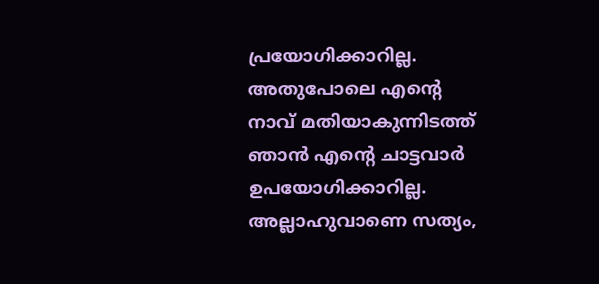പ്രയോഗിക്കാറില്ല. അതുപോലെ എന്റെ നാവ് മതിയാകുന്നിടത്ത് ഞാൻ എന്റെ ചാട്ടവാർ ഉപയോഗിക്കാറില്ല. അല്ലാഹുവാണെ സത്യം,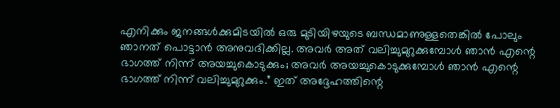എനിക്കും ജനങ്ങൾക്കുമിടയിൽ ഒരു മുടിയിഴയുടെ ബന്ധമാണുള്ളതെങ്കിൽ പോലും ഞാനത് പൊട്ടാൻ അനുവദിക്കില്ല. അവർ അത് വലിച്ചുമുറുക്കുമ്പോൾ ഞാൻ എന്റെ ഭാഗത്ത് നിന്ന് അയച്ചുകൊടുക്കും; അവർ അയച്ചുകൊടുക്കുമ്പോൾ ഞാൻ എന്റെ ഭാഗത്ത് നിന്ന് വലിച്ചുമുറുക്കും.” ഇത് അദ്ദേഹത്തിന്റെ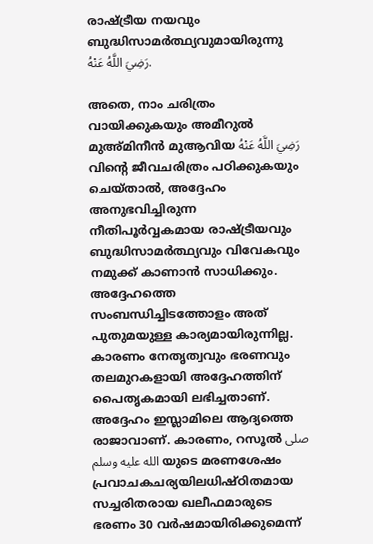രാഷ്ട്രീയ നയവും ബുദ്ധിസാമർത്ഥ്യവുമായിരുന്നു رَضِيَ اللَّهُ عَنْهُ.

അതെ, നാം ചരിത്രം വായിക്കുകയും അമീറുൽ മുഅ്മിനീൻ മുആവിയ رَضِيَ اللَّهُ عَنْهُ വിന്റെ ജീവചരിത്രം പഠിക്കുകയും ചെയ്താൽ, അദ്ദേഹം അനുഭവിച്ചിരുന്ന നീതിപൂർവ്വകമായ രാഷ്ട്രീയവും ബുദ്ധിസാമർത്ഥ്യവും വിവേകവും നമുക്ക് കാണാൻ സാധിക്കും. അദ്ദേഹത്തെ സംബന്ധിച്ചിടത്തോളം അത് പുതുമയുള്ള കാര്യമായിരുന്നില്ല. കാരണം നേതൃത്വവും ഭരണവും തലമുറകളായി അദ്ദേഹത്തിന് പൈതൃകമായി ലഭിച്ചതാണ്. അദ്ദേഹം ഇസ്ലാമിലെ ആദ്യത്തെ രാജാവാണ്. കാരണം, റസൂൽ صلى الله عليه وسلم യുടെ മരണശേഷം പ്രവാചകചര്യയിലധിഷ്ഠിതമായ സച്ചരിതരായ ഖലീഫമാരുടെ ഭരണം 30 വർഷമായിരിക്കുമെന്ന്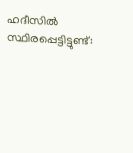ഹദീസിൽ സ്ഥിരപ്പെട്ടിട്ടുണ്ട്: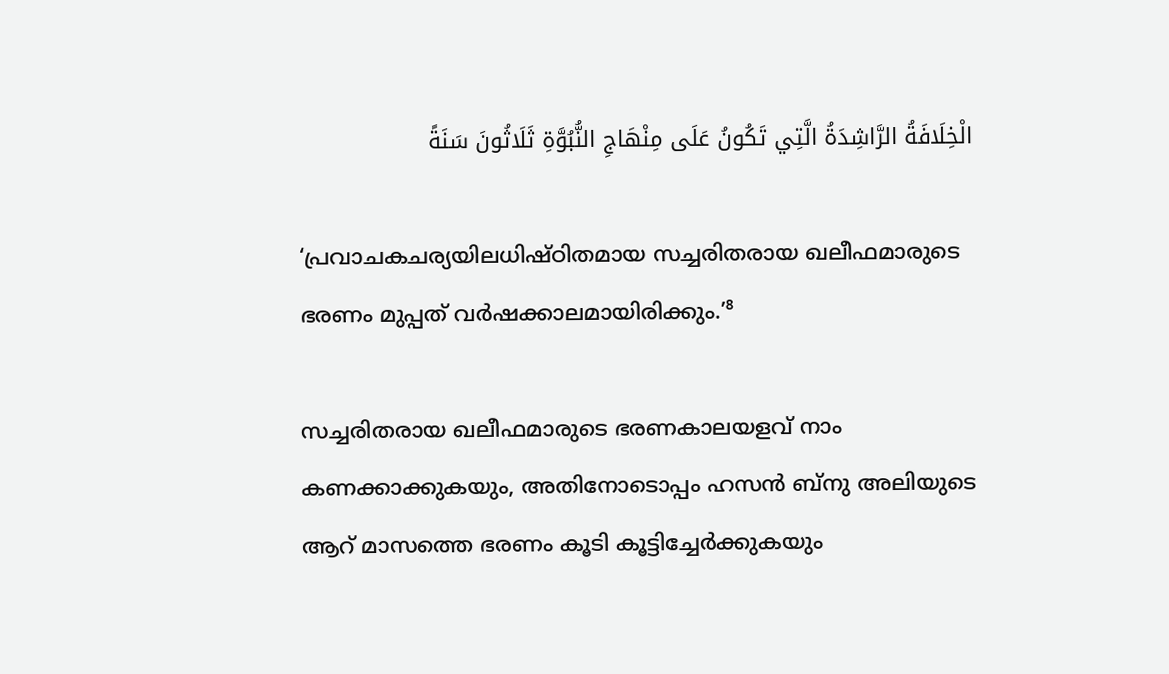الْخِلَافَةُ الرَّاشِدَةُ الَّتِي تَكُونُ عَلَى مِنْهَاجِ النُّبُوَّةِ ثَلَاثُونَ سَنَةً

‘പ്രവാചകചര്യയിലധിഷ്ഠിതമായ സച്ചരിതരായ ഖലീഫമാരുടെ ഭരണം മുപ്പത് വർഷക്കാലമായിരിക്കും.’⁸

സച്ചരിതരായ ഖലീഫമാരുടെ ഭരണകാലയളവ് നാം കണക്കാക്കുകയും, അതിനോടൊപ്പം ഹസൻ ബ്നു അലിയുടെ ആറ് മാസത്തെ ഭരണം കൂടി കൂട്ടിച്ചേർക്കുകയും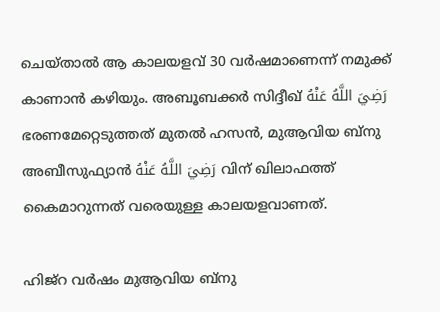ചെയ്താൽ ആ കാലയളവ് 30 വർഷമാണെന്ന് നമുക്ക് കാണാൻ കഴിയും. അബൂബക്കർ സിദ്ദീഖ് رَضِيَ اللَّهُ عَنْهُ ഭരണമേറ്റെടുത്തത് മുതൽ ഹസൻ, മുആവിയ ബ്നു അബീസുഫ്യാൻ رَضِيَ اللَّهُ عَنْهُ വിന് ഖിലാഫത്ത് കൈമാറുന്നത് വരെയുള്ള കാലയളവാണത്.

ഹിജ്റ വർഷം മുആവിയ ബ്നു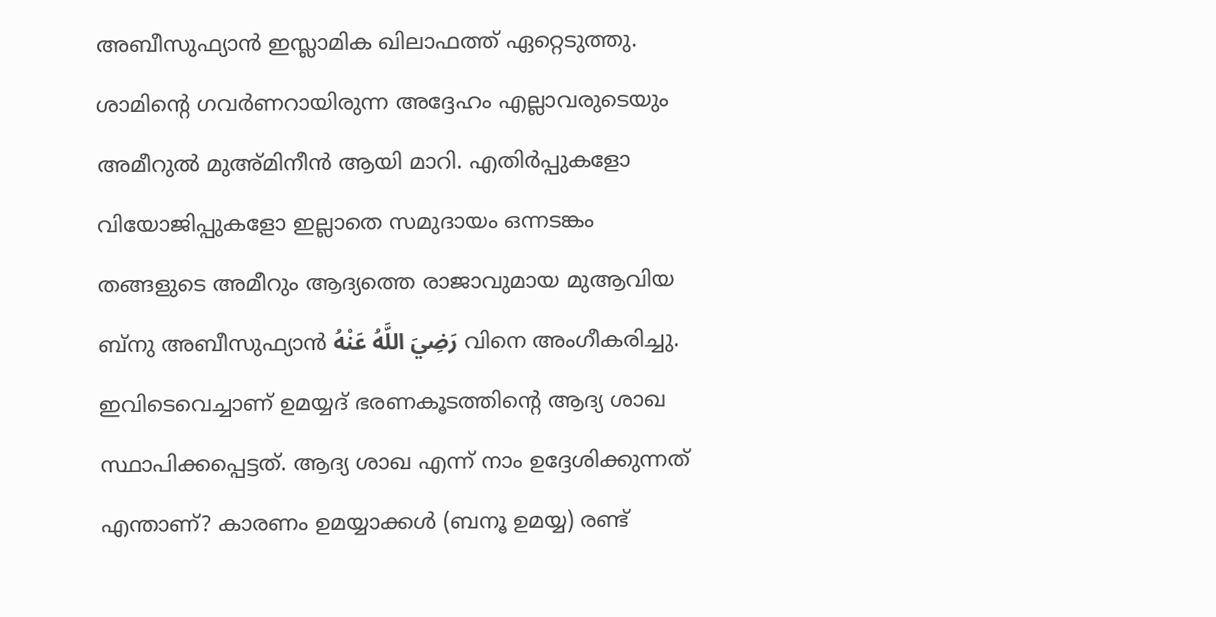അബീസുഫ്യാൻ ഇസ്ലാമിക ഖിലാഫത്ത് ഏറ്റെടുത്തു. ശാമിന്റെ ഗവർണറായിരുന്ന അദ്ദേഹം എല്ലാവരുടെയും അമീറുൽ മുഅ്മിനീൻ ആയി മാറി. എതിർപ്പുകളോ വിയോജിപ്പുകളോ ഇല്ലാതെ സമുദായം ഒന്നടങ്കം തങ്ങളുടെ അമീറും ആദ്യത്തെ രാജാവുമായ മുആവിയ ബ്നു അബീസുഫ്യാൻ رَضِيَ اللَّهُ عَنْهُ വിനെ അംഗീകരിച്ചു. ഇവിടെവെച്ചാണ് ഉമയ്യദ് ഭരണകൂടത്തിന്റെ ആദ്യ ശാഖ സ്ഥാപിക്കപ്പെട്ടത്. ആദ്യ ശാഖ എന്ന് നാം ഉദ്ദേശിക്കുന്നത് എന്താണ്? കാരണം ഉമയ്യാക്കൾ (ബനൂ ഉമയ്യ) രണ്ട്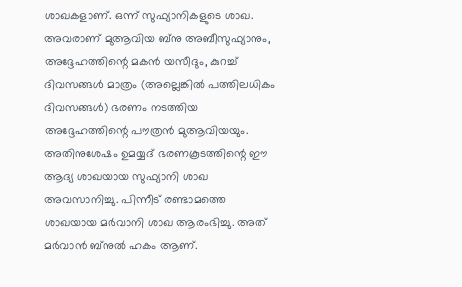ശാഖകളാണ്. ഒന്ന് സുഫ്യാനികളുടെ ശാഖ. അവരാണ് മുആവിയ ബ്നു അബീസുഫ്യാനും, അദ്ദേഹത്തിന്റെ മകൻ യസീദും, കുറച്ച് ദിവസങ്ങൾ മാത്രം (അല്ലെങ്കിൽ പത്തിലധികം ദിവസങ്ങൾ) ഭരണം നടത്തിയ അദ്ദേഹത്തിന്റെ പൗത്രൻ മുആവിയയും. അതിനുശേഷം ഉമയ്യദ് ഭരണകൂടത്തിന്റെ ഈ ആദ്യ ശാഖയായ സുഫ്യാനി ശാഖ അവസാനിച്ചു. പിന്നീട് രണ്ടാമത്തെ ശാഖയായ മർവാനി ശാഖ ആരംഭിച്ചു. അത് മർവാൻ ബ്നുൽ ഹകം ആണ്.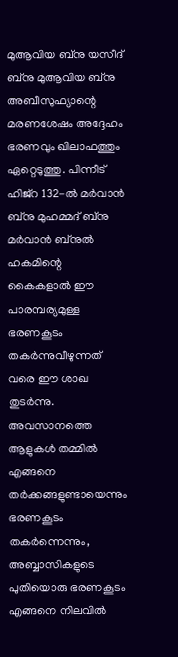മുആവിയ ബ്നു യസീദ് ബ്നു മുആവിയ ബ്നു അബീസുഫ്യാന്റെ മരണശേഷം അദ്ദേഹം ഭരണവും ഖിലാഫത്തും ഏറ്റെടുത്തു. പിന്നീട് ഹിജ്റ 132-ൽ മർവാൻ ബ്നു മുഹമ്മദ് ബ്നു മർവാൻ ബ്നുൽ ഹകമിന്റെ കൈകളാൽ ഈ പാരമ്പര്യമുള്ള ഭരണകൂടം തകർന്നുവീഴുന്നത് വരെ ഈ ശാഖ തുടർന്നു. അവസാനത്തെ ആളുകൾ തമ്മിൽ എങ്ങനെ തർക്കങ്ങളുണ്ടായെന്നും ഭരണകൂടം തകർന്നെന്നും, അബ്ബാസികളുടെ പുതിയൊരു ഭരണകൂടം എങ്ങനെ നിലവിൽ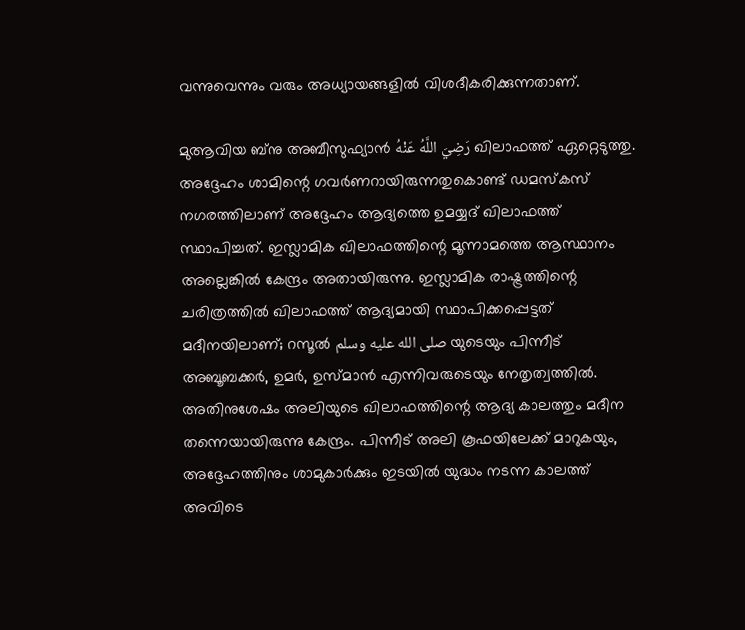വന്നുവെന്നും വരും അധ്യായങ്ങളിൽ വിശദീകരിക്കുന്നതാണ്.

മുആവിയ ബ്നു അബീസുഫ്യാൻ رَضِيَ اللَّهُ عَنْهُ ഖിലാഫത്ത് ഏറ്റെടുത്തു. അദ്ദേഹം ശാമിന്റെ ഗവർണറായിരുന്നതുകൊണ്ട് ഡമസ്കസ് നഗരത്തിലാണ് അദ്ദേഹം ആദ്യത്തെ ഉമയ്യദ് ഖിലാഫത്ത് സ്ഥാപിച്ചത്. ഇസ്ലാമിക ഖിലാഫത്തിന്റെ മൂന്നാമത്തെ ആസ്ഥാനം അല്ലെങ്കിൽ കേന്ദ്രം അതായിരുന്നു. ഇസ്ലാമിക രാഷ്ട്രത്തിന്റെ ചരിത്രത്തിൽ ഖിലാഫത്ത് ആദ്യമായി സ്ഥാപിക്കപ്പെട്ടത് മദീനയിലാണ്; റസൂൽ صلى الله عليه وسلم യുടെയും പിന്നീട് അബൂബക്കർ, ഉമർ, ഉസ്മാൻ എന്നിവരുടെയും നേതൃത്വത്തിൽ. അതിനുശേഷം അലിയുടെ ഖിലാഫത്തിന്റെ ആദ്യ കാലത്തും മദീന തന്നെയായിരുന്നു കേന്ദ്രം. പിന്നീട് അലി കൂഫയിലേക്ക് മാറുകയും, അദ്ദേഹത്തിനും ശാമുകാർക്കും ഇടയിൽ യുദ്ധം നടന്ന കാലത്ത് അവിടെ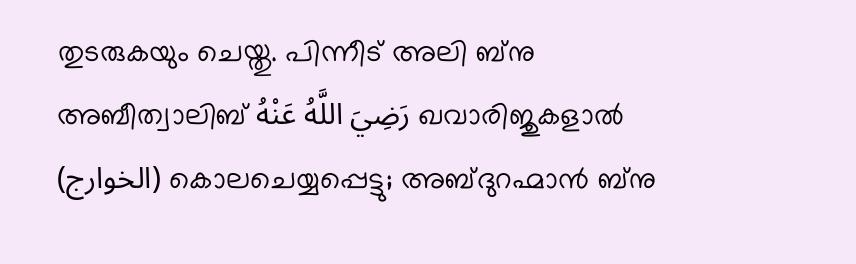തുടരുകയും ചെയ്തു. പിന്നീട് അലി ബ്നു അബീത്വാലിബ് رَضِيَ اللَّهُ عَنْهُ ഖവാരിജുകളാൽ (الخوارج) കൊലചെയ്യപ്പെട്ടു; അബ്ദുറഹ്മാൻ ബ്നു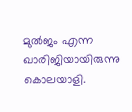മുൽജം എന്ന ഖാരിജിയായിരുന്നു കൊലയാളി.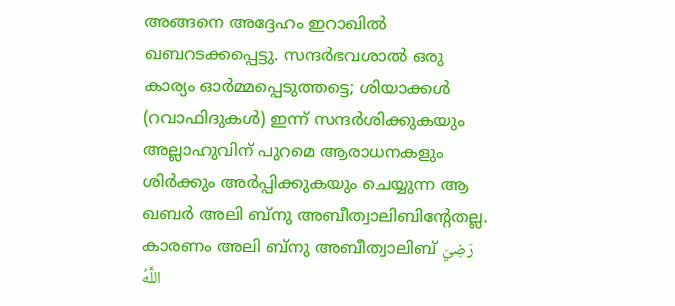അങ്ങനെ അദ്ദേഹം ഇറാഖിൽ ഖബറടക്കപ്പെട്ടു. സന്ദർഭവശാൽ ഒരു കാര്യം ഓർമ്മപ്പെടുത്തട്ടെ; ശിയാക്കൾ (റവാഫിദുകൾ) ഇന്ന് സന്ദർശിക്കുകയും അല്ലാഹുവിന് പുറമെ ആരാധനകളും ശിർക്കും അർപ്പിക്കുകയും ചെയ്യുന്ന ആ ഖബർ അലി ബ്നു അബീത്വാലിബിന്റേതല്ല. കാരണം അലി ബ്നു അബീത്വാലിബ് رَضِيَ اللَّهُ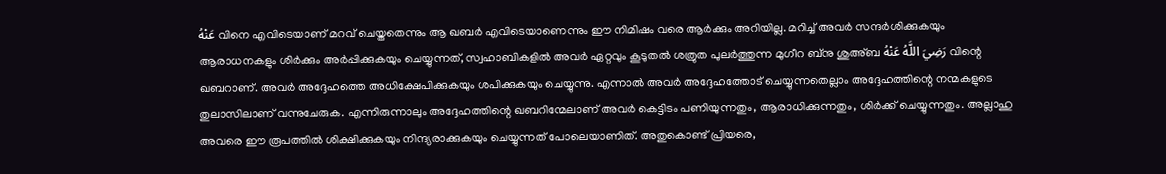عَنْهُ വിനെ എവിടെയാണ് മറവ് ചെയ്തതെന്നും ആ ഖബർ എവിടെയാണെന്നും ഈ നിമിഷം വരെ ആർക്കും അറിയില്ല. മറിച്ച് അവർ സന്ദർശിക്കുകയും ആരാധനകളും ശിർക്കും അർപ്പിക്കുകയും ചെയ്യുന്നത്, സ്വഹാബികളിൽ അവർ ഏറ്റവും കൂടുതൽ ശത്രുത പുലർത്തുന്ന മുഗീറ ബ്നു ശുഅ്ബ رَضِيَ اللَّهُ عَنْهُ വിന്റെ ഖബറാണ്. അവർ അദ്ദേഹത്തെ അധിക്ഷേപിക്കുകയും ശപിക്കുകയും ചെയ്യുന്നു. എന്നാൽ അവർ അദ്ദേഹത്തോട് ചെയ്യുന്നതെല്ലാം അദ്ദേഹത്തിന്റെ നന്മകളുടെ തുലാസിലാണ് വന്നുചേരുക. എന്നിരുന്നാലും അദ്ദേഹത്തിന്റെ ഖബറിന്മേലാണ് അവർ കെട്ടിടം പണിയുന്നതും, ആരാധിക്കുന്നതും, ശിർക്ക് ചെയ്യുന്നതും. അല്ലാഹു അവരെ ഈ രൂപത്തിൽ ശിക്ഷിക്കുകയും നിന്ദ്യരാക്കുകയും ചെയ്യുന്നത് പോലെയാണിത്. അതുകൊണ്ട് പ്രിയരെ,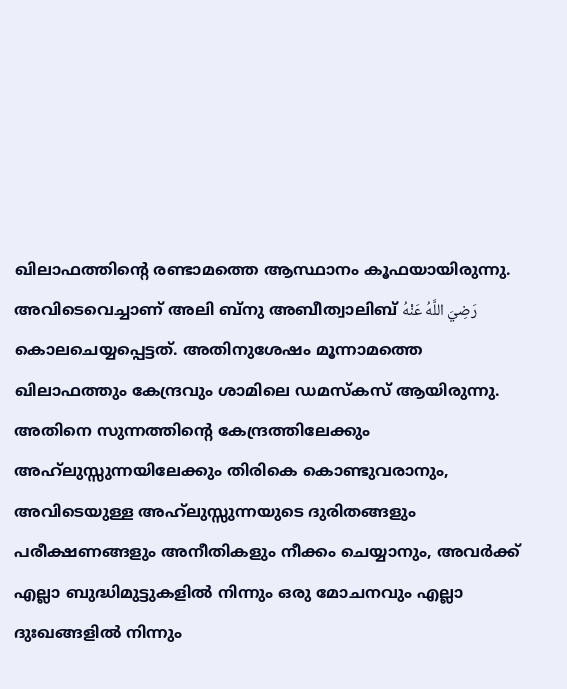ഖിലാഫത്തിന്റെ രണ്ടാമത്തെ ആസ്ഥാനം കൂഫയായിരുന്നു. അവിടെവെച്ചാണ് അലി ബ്നു അബീത്വാലിബ് رَضِيَ اللَّهُ عَنْهُ കൊലചെയ്യപ്പെട്ടത്. അതിനുശേഷം മൂന്നാമത്തെ ഖിലാഫത്തും കേന്ദ്രവും ശാമിലെ ഡമസ്കസ് ആയിരുന്നു. അതിനെ സുന്നത്തിന്റെ കേന്ദ്രത്തിലേക്കും അഹ്‌ലുസ്സുന്നയിലേക്കും തിരികെ കൊണ്ടുവരാനും, അവിടെയുള്ള അഹ്‌ലുസ്സുന്നയുടെ ദുരിതങ്ങളും പരീക്ഷണങ്ങളും അനീതികളും നീക്കം ചെയ്യാനും, അവർക്ക് എല്ലാ ബുദ്ധിമുട്ടുകളിൽ നിന്നും ഒരു മോചനവും എല്ലാ ദുഃഖങ്ങളിൽ നിന്നും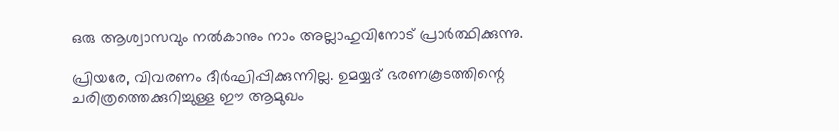ഒരു ആശ്വാസവും നൽകാനും നാം അല്ലാഹുവിനോട് പ്രാർത്ഥിക്കുന്നു.

പ്രിയരേ, വിവരണം ദീർഘിപ്പിക്കുന്നില്ല. ഉമയ്യദ് ഭരണകൂടത്തിന്റെ ചരിത്രത്തെക്കുറിച്ചുള്ള ഈ ആമുഖം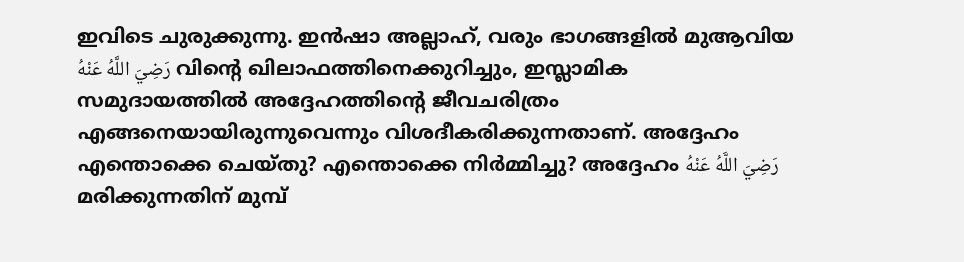ഇവിടെ ചുരുക്കുന്നു. ഇൻഷാ അല്ലാഹ്, വരും ഭാഗങ്ങളിൽ മുആവിയ رَضِيَ اللَّهُ عَنْهُ വിന്റെ ഖിലാഫത്തിനെക്കുറിച്ചും, ഇസ്ലാമിക സമുദായത്തിൽ അദ്ദേഹത്തിന്റെ ജീവചരിത്രം എങ്ങനെയായിരുന്നുവെന്നും വിശദീകരിക്കുന്നതാണ്. അദ്ദേഹം എന്തൊക്കെ ചെയ്തു? എന്തൊക്കെ നിർമ്മിച്ചു? അദ്ദേഹം رَضِيَ اللَّهُ عَنْهُ മരിക്കുന്നതിന് മുമ്പ്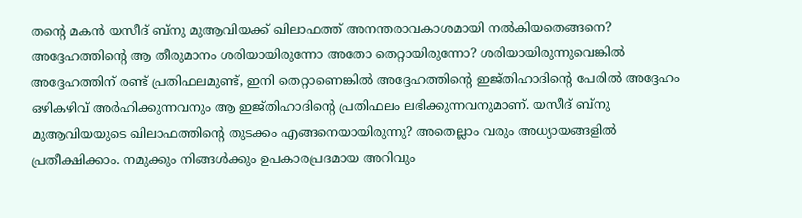തന്റെ മകൻ യസീദ് ബ്നു മുആവിയക്ക് ഖിലാഫത്ത് അനന്തരാവകാശമായി നൽകിയതെങ്ങനെ? അദ്ദേഹത്തിന്റെ ആ തീരുമാനം ശരിയായിരുന്നോ അതോ തെറ്റായിരുന്നോ? ശരിയായിരുന്നുവെങ്കിൽ അദ്ദേഹത്തിന് രണ്ട് പ്രതിഫലമുണ്ട്, ഇനി തെറ്റാണെങ്കിൽ അദ്ദേഹത്തിന്റെ ഇജ്തിഹാദിന്റെ പേരിൽ അദ്ദേഹം ഒഴികഴിവ് അർഹിക്കുന്നവനും ആ ഇജ്തിഹാദിന്റെ പ്രതിഫലം ലഭിക്കുന്നവനുമാണ്. യസീദ് ബ്നു മുആവിയയുടെ ഖിലാഫത്തിന്റെ തുടക്കം എങ്ങനെയായിരുന്നു? അതെല്ലാം വരും അധ്യായങ്ങളിൽ പ്രതീക്ഷിക്കാം. നമുക്കും നിങ്ങൾക്കും ഉപകാരപ്രദമായ അറിവും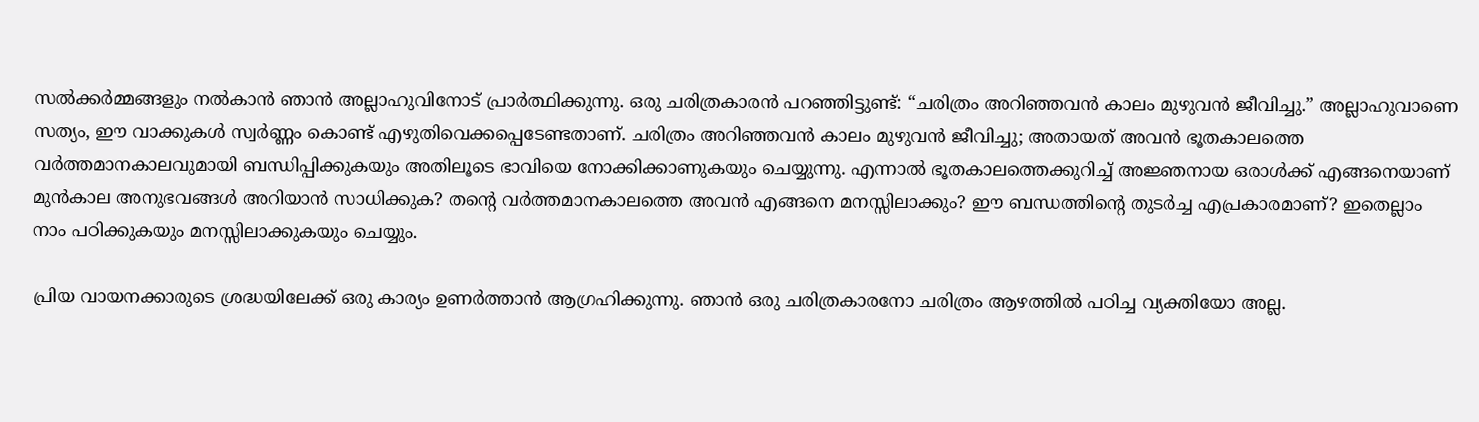സൽക്കർമ്മങ്ങളും നൽകാൻ ഞാൻ അല്ലാഹുവിനോട് പ്രാർത്ഥിക്കുന്നു. ഒരു ചരിത്രകാരൻ പറഞ്ഞിട്ടുണ്ട്: “ചരിത്രം അറിഞ്ഞവൻ കാലം മുഴുവൻ ജീവിച്ചു.” അല്ലാഹുവാണെ സത്യം, ഈ വാക്കുകൾ സ്വർണ്ണം കൊണ്ട് എഴുതിവെക്കപ്പെടേണ്ടതാണ്. ചരിത്രം അറിഞ്ഞവൻ കാലം മുഴുവൻ ജീവിച്ചു; അതായത് അവൻ ഭൂതകാലത്തെ വർത്തമാനകാലവുമായി ബന്ധിപ്പിക്കുകയും അതിലൂടെ ഭാവിയെ നോക്കിക്കാണുകയും ചെയ്യുന്നു. എന്നാൽ ഭൂതകാലത്തെക്കുറിച്ച് അജ്ഞനായ ഒരാൾക്ക് എങ്ങനെയാണ് മുൻകാല അനുഭവങ്ങൾ അറിയാൻ സാധിക്കുക? തന്റെ വർത്തമാനകാലത്തെ അവൻ എങ്ങനെ മനസ്സിലാക്കും? ഈ ബന്ധത്തിന്റെ തുടർച്ച എപ്രകാരമാണ്? ഇതെല്ലാം നാം പഠിക്കുകയും മനസ്സിലാക്കുകയും ചെയ്യും.

പ്രിയ വായനക്കാരുടെ ശ്രദ്ധയിലേക്ക് ഒരു കാര്യം ഉണർത്താൻ ആഗ്രഹിക്കുന്നു. ഞാൻ ഒരു ചരിത്രകാരനോ ചരിത്രം ആഴത്തിൽ പഠിച്ച വ്യക്തിയോ അല്ല.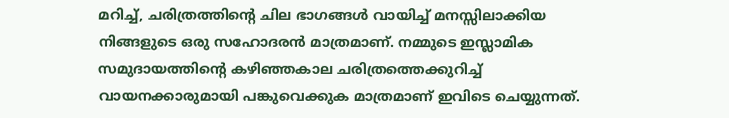മറിച്ച്, ചരിത്രത്തിന്റെ ചില ഭാഗങ്ങൾ വായിച്ച് മനസ്സിലാക്കിയ നിങ്ങളുടെ ഒരു സഹോദരൻ മാത്രമാണ്. നമ്മുടെ ഇസ്ലാമിക സമുദായത്തിന്റെ കഴിഞ്ഞകാല ചരിത്രത്തെക്കുറിച്ച് വായനക്കാരുമായി പങ്കുവെക്കുക മാത്രമാണ് ഇവിടെ ചെയ്യുന്നത്.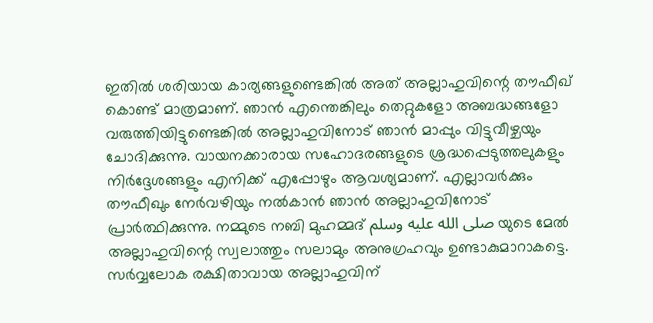ഇതിൽ ശരിയായ കാര്യങ്ങളുണ്ടെങ്കിൽ അത് അല്ലാഹുവിന്റെ തൗഫീഖ് കൊണ്ട് മാത്രമാണ്. ഞാൻ എന്തെങ്കിലും തെറ്റുകളോ അബദ്ധങ്ങളോ വരുത്തിയിട്ടുണ്ടെങ്കിൽ അല്ലാഹുവിനോട് ഞാൻ മാപ്പും വിട്ടുവീഴ്ചയും ചോദിക്കുന്നു. വായനക്കാരായ സഹോദരങ്ങളുടെ ശ്രദ്ധപ്പെടുത്തലുകളും നിർദ്ദേശങ്ങളും എനിക്ക് എപ്പോഴും ആവശ്യമാണ്. എല്ലാവർക്കും തൗഫീഖും നേർവഴിയും നൽകാൻ ഞാൻ അല്ലാഹുവിനോട് പ്രാർത്ഥിക്കുന്നു. നമ്മുടെ നബി മുഹമ്മദ് صلى الله عليه وسلم യുടെ മേൽ അല്ലാഹുവിന്റെ സ്വലാത്തും സലാമും അനുഗ്രഹവും ഉണ്ടാകുമാറാകട്ടെ. സർവ്വലോക രക്ഷിതാവായ അല്ലാഹുവിന്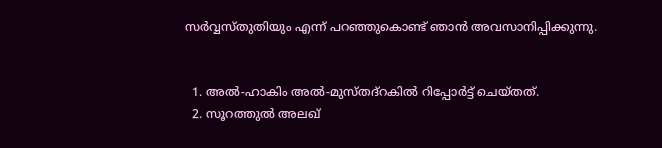സർവ്വസ്തുതിയും എന്ന് പറഞ്ഞുകൊണ്ട് ഞാൻ അവസാനിപ്പിക്കുന്നു.


  1. അൽ-ഹാകിം അൽ-മുസ്തദ്‌റകിൽ റിപ്പോർട്ട് ചെയ്തത്.
  2. സൂറത്തുൽ അലഖ്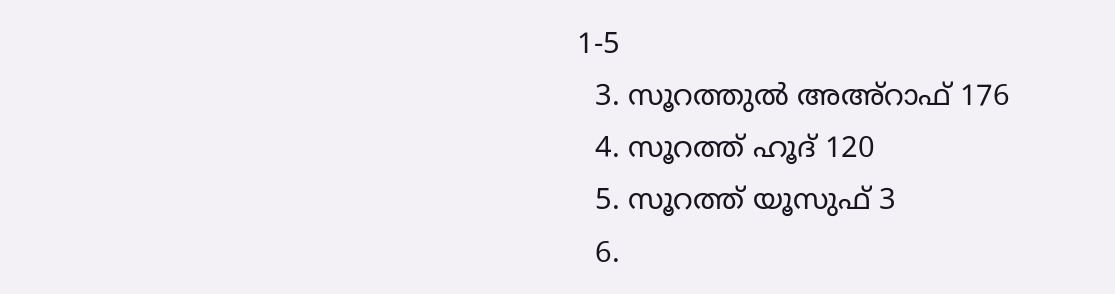1-5
  3. സൂറത്തുൽ അഅ്റാഫ് 176
  4. സൂറത്ത് ഹൂദ് 120
  5. സൂറത്ത് യൂസുഫ് 3
  6.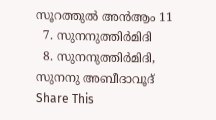സൂറത്തുൽ അൻആം 11
  7. സുനനുത്തിർമിദി
  8. സുനനുത്തിർമിദി, സുനനു അബീദാവൂദ്
Share This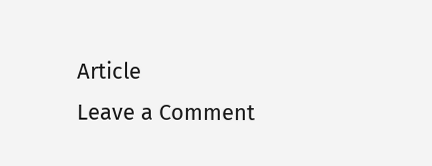Article
Leave a Comment